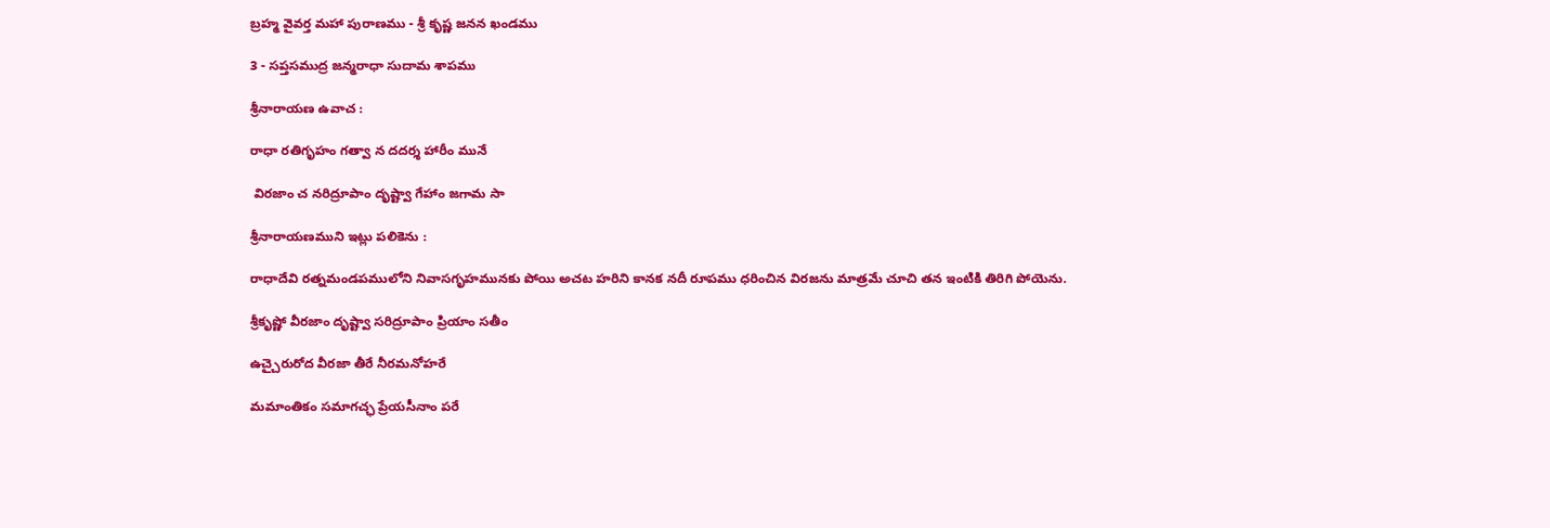బ్రహ్మ వైవర్త మహా పురాణము - శ్రీ కృష్ణ జనన ఖండము

3 - సప్తసముద్ర జన్మరాధా సుదామ శాపము

శ్రీనారాయణ ఉవాచ :

రాధా రతిగృహం గత్వా న దదర్శ హారీం మునే

 విరజాం చ నరిద్రూపాం దృష్ట్వా గేహాం జగామ సా

శ్రీనారాయణముని ఇట్లు పలికెను :

రాధాదేవి రత్నమండపములోని నివాసగృహమునకు పోయి అచట హరిని కానక నదీ రూపము ధరించిన విరజను మాత్రమే చూచి తన ఇంటికి తిరిగి పోయెను.

శ్రీకృష్ణో వీరజాం దృష్ట్వా సరిద్రూపాం ప్రియాం సతీం

ఉచ్చైరురోద వీరజా తీరే నీరమనోహరే

మమాంతికం సమాగచ్ఛ ప్రేయసీనాం పరే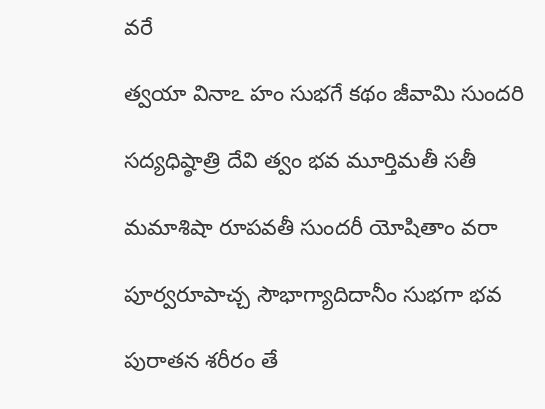వరే

త్వయా వినాఽ హం సుభగే కథం జీవామి సుందరి

సద్యధిష్ఠాత్రి దేవి త్వం భవ మూర్తిమతీ సతీ

మమాశిషా రూపవతీ సుందరీ యోషితాం వరా

పూర్వరూపాచ్చ సౌభాగ్యాదిదానీం సుభగా భవ

పురాతన శరీరం తే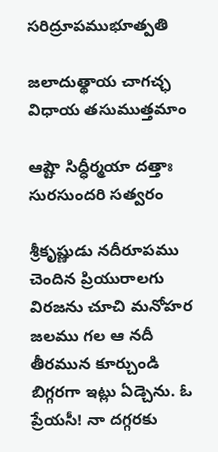సరిద్రూపముభూత్పతి

జలాదుత్థాయ చాగచ్ఛ విధాయ తసుముత్తమాం

ఆష్టౌ సిధ్ధీర్మయా దత్తాః సురసుందరి సత్వరం

శ్రీకృష్ణుడు నదీరూపము చెందిన ప్రియురాలగు విరజను చూచి మనోహర జలము గల ఆ నదీ తీరమున కూర్చుండి బిగ్గరగా ఇట్లు ఏడ్చెను. ఓ ప్రేయసీ! నా దగ్గరకు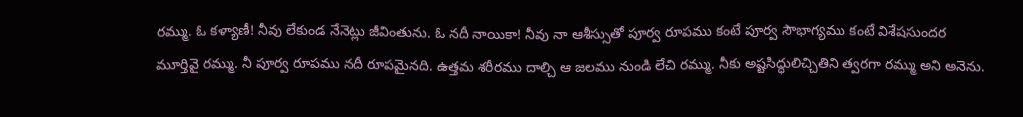రమ్ము. ఓ కళ్యాణీ! నీవు లేకుండ నేనెట్లు జీవింతును. ఓ నదీ నాయికా! నీవు నా ఆశీస్సుతో పూర్వ రూపము కంటే పూర్వ సౌభాగ్యము కంటే విశేషసుందర మూర్తివై రమ్ము. నీ పూర్వ రూపము నదీ రూపమైనది. ఉత్తమ శరీరము దాల్చి ఆ జలము నుండి లేచి రమ్ము. నీకు అష్టసిద్ధులిచ్చితిని త్వరగా రమ్ము అని అనెను.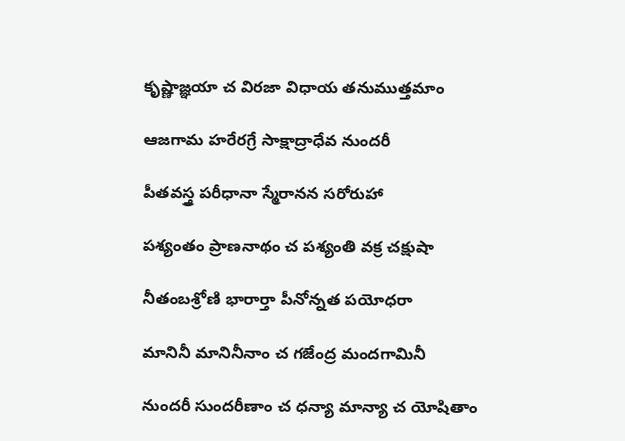కృష్ణాజ్ఞయా చ విరజా విధాయ తనుముత్తమాం

ఆజగామ హరేరగ్రే సాక్షాద్రాధేవ నుందరీ

పీతవస్త్ర పరీధానా స్మేరానన సరోరుహా

పశ్యంతం ప్రాణనాథం చ పశ్యంతి వక్ర చక్షుషా

నీతంబశ్రోణి భారార్తా పీనోన్నత పయోధరా

మానినీ మానినీనాం చ గజేంద్ర మందగామినీ

నుందరీ సుందరీణాం చ ధన్యా మాన్యా చ యోషితాం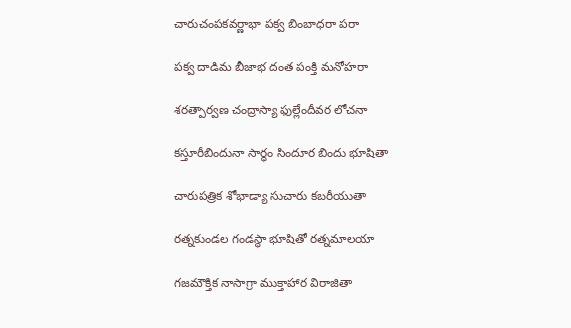చారుచంపకవర్ణాభా పక్వ బింబాధరా పరా

పక్వ దాడిమ బీజాభ దంత పంక్తి మనోహరా

శరత్పార్వణ చంద్రాస్యా ఫుల్లేందీవర లోచనా

కస్తూరీబిందునా సార్ధం సిందూర బిందు భూషితా

చారుపత్రిక శోభాడ్యా సుచారు కబరీయుతా

రత్నకుండల గండస్థా భూషితో రత్నమాలయా

గజమౌక్తిక నాసాగ్రా ముక్తాహార విరాజితా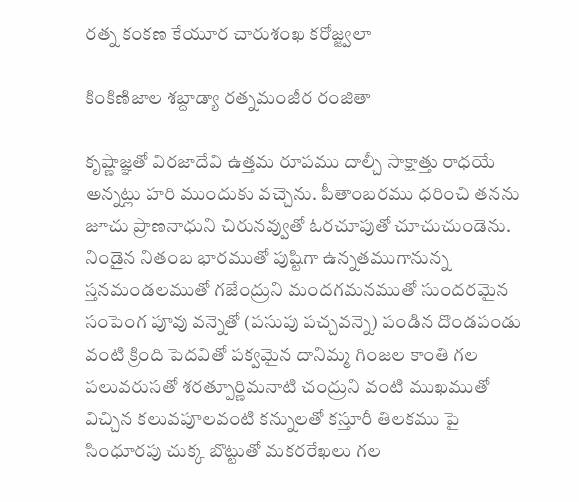రత్న కంకణ కేయూర చారుశంఖ కరోజ్జ్వలా

కింకిణిజాల శబ్దాడ్యా రత్నమంజీర రంజితా

కృష్ణాజ్ఞతో విరజాదేవి ఉత్తమ రూపము దాల్చీ సాక్షాత్తు రాధయే అన్నట్లు హరి ముందుకు వచ్చెను. పీతాంబరము ధరించి తనను జూచు ప్రాణనాధుని చిరునవ్వుతో ఓరచూపుతో చూచుచుండెను. నిండైన నితంబ భారముతో పుష్టిగా ఉన్నతముగానున్న స్తనమండలముతో గజేంద్రుని మందగమనముతో సుందరమైన సంపెంగ పూవు వన్నెతో (పసుపు పచ్చవన్నె) పండిన దొండపండు వంటి క్రింది పెదవితో పక్వమైన దానిమ్మ గింజల కాంతి గల పలువరుసతో శరత్పూర్ణిమనాటి చంద్రుని వంటి ముఖముతో విచ్చిన కలువపూలవంటి కన్నులతో కస్తూరీ తిలకము పై సింధూరపు చుక్క బొట్టుతో మకరరేఖలు గల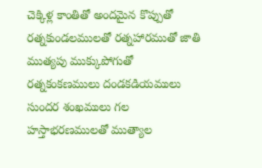చెక్కిళ్ల కాంతితో అందమైన కొప్పుతో రత్నకుండలములతో రత్నహారముతో జాతి ముత్యపు ముక్కుపోగుతో రత్నకంకణములు దండకడియములు సుందర శంఖములు గల హస్తాభరణములతో ముత్యాల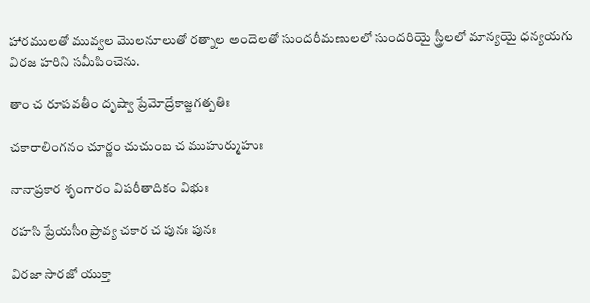హారములతో మువ్వల మొలనూలుతో రత్నాల అందెలతో సుందరీమణులలో సుందరియై స్త్రీలలో మాన్యయై ధన్యయగు విరజ హరిని సమీపించెను.

తాం చ రూపవతీం దృష్వా ప్రేమోద్రేకాజ్జగత్పతిః

చకారాలింగనం చూర్ణం చుచుంబ చ ముహుర్ముహుః

నానాప్రకార శృంగారం విపరీతాదికం విభుః

రహసి ప్రేయసీo ప్రావ్య చకార చ పునః పునః

విరజా సారజో యుక్తా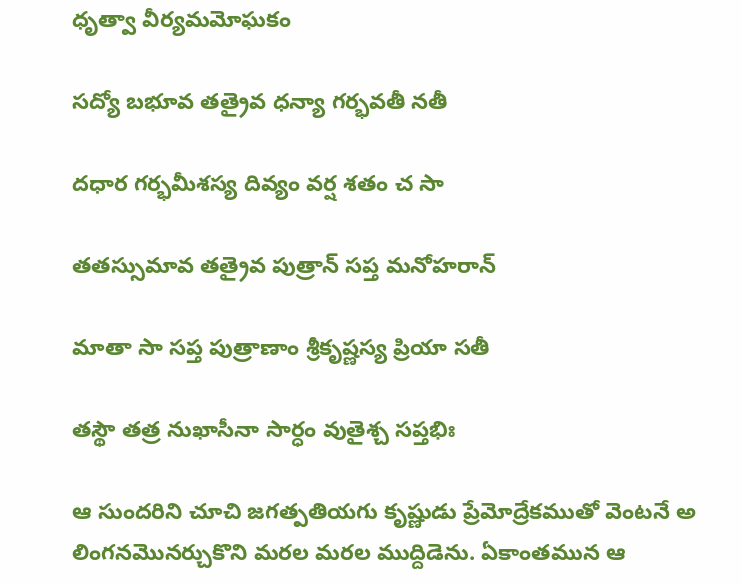ధృత్వా వీర్యమమోఘకం

సద్యో బభూవ తత్రైవ ధన్యా గర్భవతీ నతీ

దధార గర్భమీశస్య దివ్యం వర్ష శతం చ సా

తతస్సుమావ తత్రైవ పుత్రాన్ సప్త మనోహరాన్

మాతా సా సప్త పుత్రాణాం శ్రీకృష్ణస్య ప్రియా సతీ

తస్థౌ తత్ర నుఖాసీనా సార్ధం వుతైశ్చ సప్తభిః

ఆ సుందరిని చూచి జగత్పతియగు కృష్ణుడు ప్రేమోద్రేకముతో వెంటనే అ లింగనమొనర్చుకొని మరల మరల ముద్దిడెను. ఏకాంతమున ఆ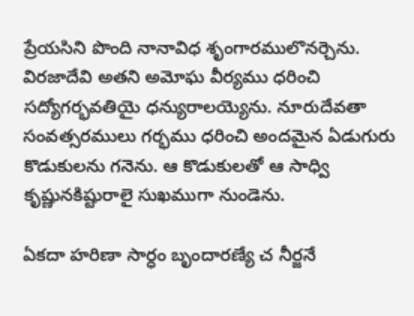ప్రేయసిని పొంది నానావిధ శృంగారములొనర్చెను. విరజాదేవి అతని అమోఘ వీర్యము ధరించి సద్యోగర్భవతియై ధన్యురాలయ్యెను. నూరుదేవతా సంవత్సరములు గర్భము ధరించి అందమైన ఏడుగురు కొడుకులను గనెను. ఆ కొడుకులతో ఆ సాధ్వి కృష్ణునకిష్టురాలై సుఖముగా నుండెను.

ఏకదా హరిణా సార్ధం బృందారణ్యే చ నీర్జనే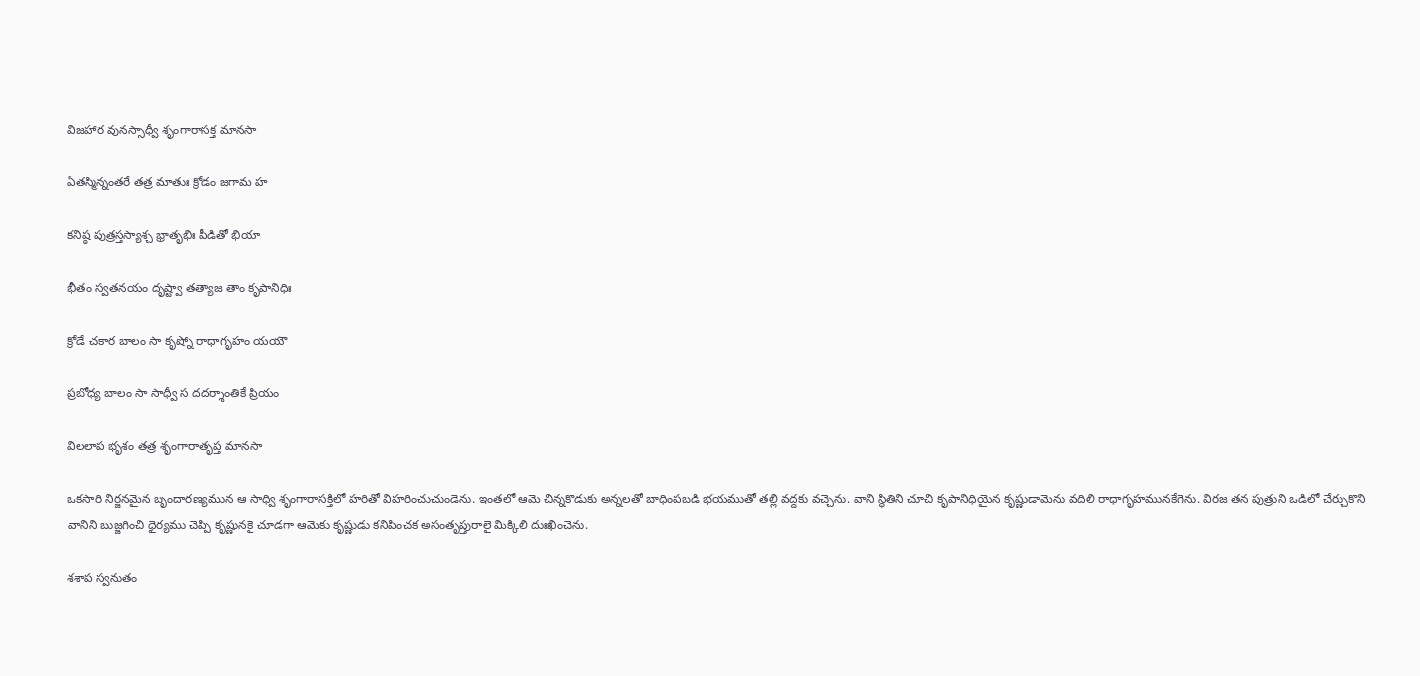విజహార వునస్సాధ్వీ శృంగారాసక్త మానసా

ఏతస్మిన్నంతరే తత్ర మాతుః క్రోడం జగామ హ

కనిష్ఠ పుత్రస్తస్యాశ్చ భ్రాతృభిః పీడితో భియా

భీతం స్వతనయం దృష్ట్వా తత్యాజ తాం కృపానిధిః

క్రోడే చకార బాలం సా కృష్నో రాధాగృహం యయౌ

ప్రబోధ్య బాలం సా సాధ్వీ స దదర్శాంతికే ప్రియం

విలలాప భృశం తత్ర శృంగారాతృప్త మానసా

ఒకసారి నిర్జనమైన బృందారణ్యమున ఆ సాధ్వి శృంగారాసక్తిలో హరితో విహరించుచుండెను. ఇంతలో ఆమె చిన్నకొడుకు అన్నలతో బాధింపబడి భయముతో తల్లి వద్దకు వచ్చెను. వాని స్థితిని చూచి కృపానిధియైన కృష్ణుడామెను వదిలి రాధాగృహమునకేగెను. విరజ తన పుత్రుని ఒడిలో చేర్చుకొని వానిని బుజ్జగించి ధైర్యము చెప్పి కృష్ణునకై చూడగా ఆమెకు కృష్ణుడు కనిపించక అసంతృప్తురాలై మిక్కిలి దుఃఖించెను.

శశాప స్వనుతం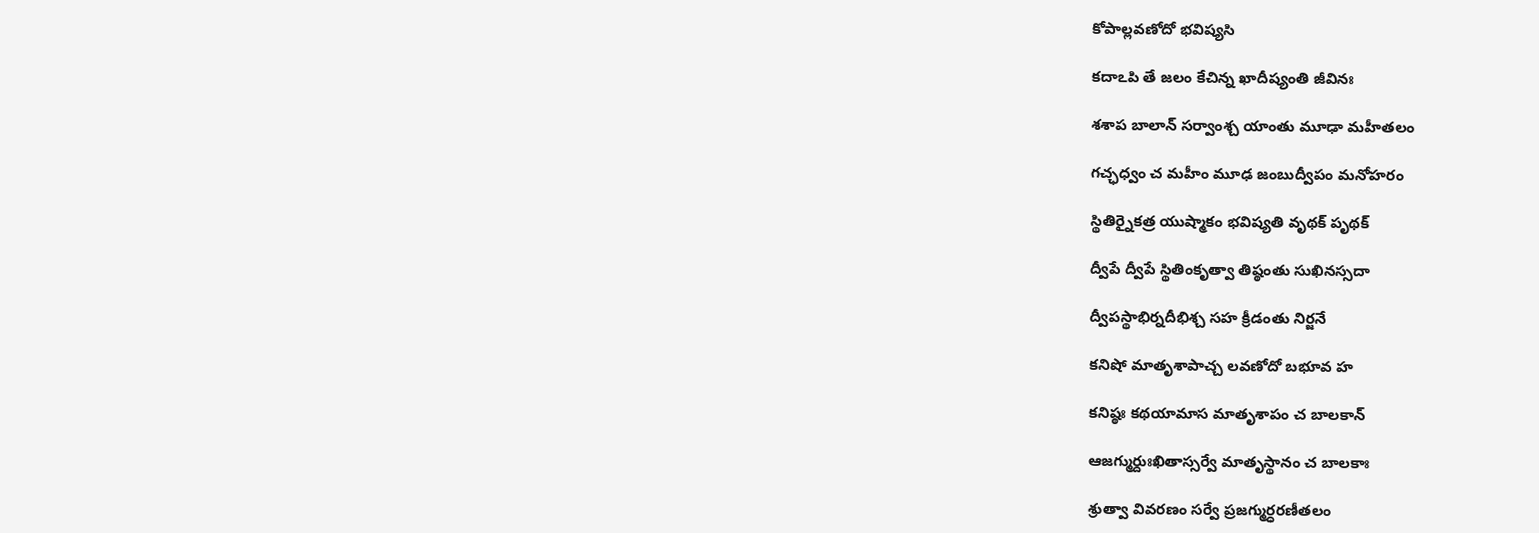కోపాల్లవణోదో భవిష్యసి

కదాఽపి తే జలం కేచిన్న ఖాదీష్యంతి జీవినః

శశాప బాలాన్ సర్వాంశ్చ యాంతు మూఢా మహీతలం

గచ్ఛధ్వం చ మహీం మూఢ జంబుద్వీపం మనోహరం

స్థితిర్నైకత్ర యుష్మాకం భవిష్యతి వృథక్ పృథక్

ద్వీపే ద్వీపే స్థితింకృత్వా తిష్ఠంతు సుఖినస్సదా

ద్వీపస్థాభిర్నదీభిశ్చ సహ క్రీడంతు నిర్జనే

కనిషో మాతృశాపాచ్చ లవణోదో బభూవ హ

కనిష్ఠః కథయామాస మాతృశాపం చ బాలకాన్

ఆజగ్ముర్దుఃఖితాస్సర్వే మాతృస్థానం చ బాలకాః

శ్రుత్వా వివరణం సర్వే ప్రజగ్ముర్ధరణీతలం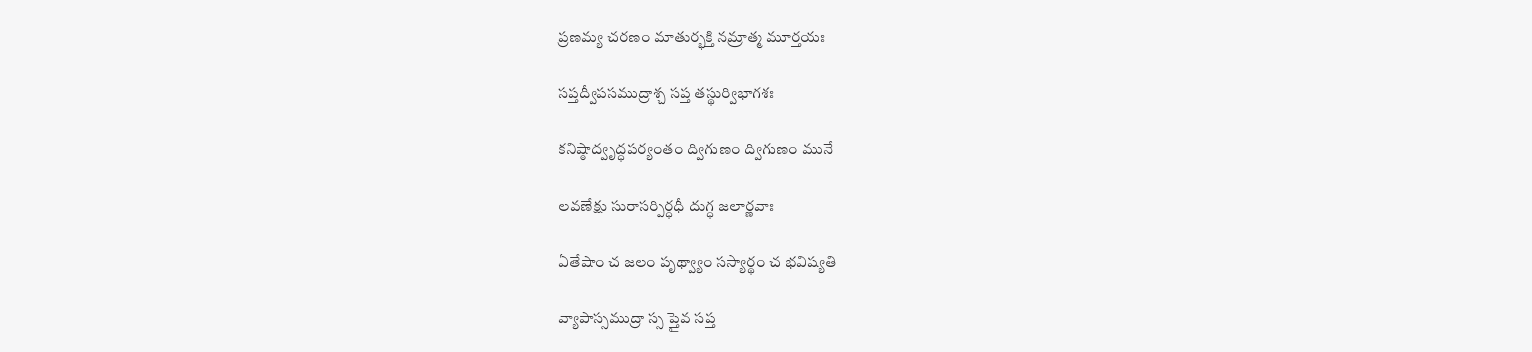ప్రణమ్య చరణం మాతుర్భక్తి నమ్రాత్మ మూర్తయః

సప్తద్వీపసముద్రాశ్చ సప్త తస్థుర్విభాగశః

కనిష్ఠాద్వృద్ధపర్యంతం ద్విగుణం ద్విగుణం మునే

లవణేక్షు సురాసర్పిర్ధధీ దుగ్ధ జలార్ణవాః

ఏతేషాం చ జలం పృథ్వ్యాం సస్యార్థం చ భవిష్యతి

వ్యాపాస్సముద్రా స్స ప్తైవ సప్త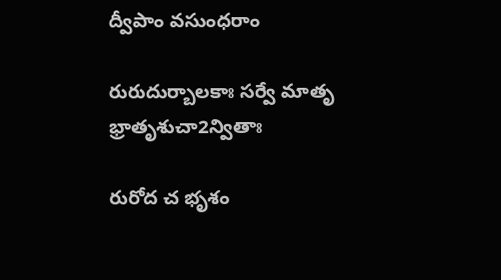ద్వీపాం వసుంధరాం

రురుదుర్బాలకాః సర్వే మాతృ భ్రాతృశుచా2న్వితాః

రురోద చ భృశం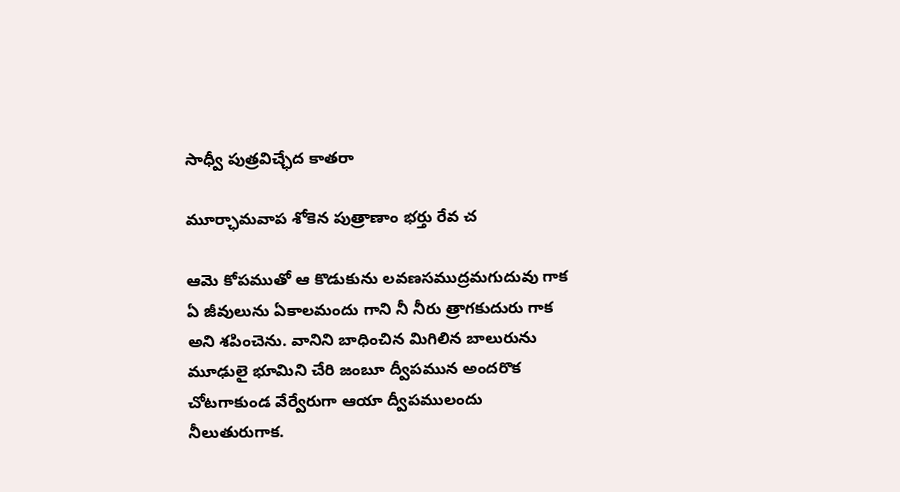సాధ్వీ పుత్రవిచ్ఛేద కాతరా

మూర్ఛామవాప శోకెన పుత్రాణాం భర్తు రేవ చ

ఆమె కోపముతో ఆ కొడుకును లవణసముద్రమగుదువు గాక ఏ జీవులును ఏకాలమందు గాని నీ నీరు త్రాగకుదురు గాక అని శపించెను. వానిని బాధించిన మిగిలిన బాలురును మూఢులై భూమిని చేరి జంబూ ద్వీపమున అందరొక చోటగాకుండ వేర్వేరుగా ఆయా ద్వీపములందు నీలుతురుగాక.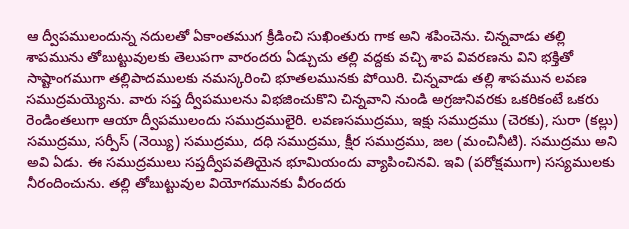ఆ ద్వీపములందున్న నదులతో ఏకాంతముగ క్రీడించి సుఖింతురు గాక అని శపించెను. చిన్నవాడు తల్లి శాపమును తోబుట్టువులకు తెలుపగా వారందరు ఏడ్చుచు తల్లి వద్దకు వచ్చి శాప వివరణను విని భక్తితో సాష్టాంగముగా తల్లిపాదములకు నమస్కరించి భూతలమునకు పోయిరి. చిన్నవాడు తల్లి శాపమున లవణ సముద్రమయ్యెను. వారు సప్త ద్వీపములను విభజించుకొని చిన్నవాని నుండి అగ్రజునివరకు ఒకరికంటే ఒకరు రెండింతలుగా ఆయా ద్వీపములందు సముద్రములైరి. లవణసముద్రము, ఇక్షు సముద్రము (చెరకు), సురా (కల్లు) సముద్రము, సర్పీస్ (నెయ్యి) సముద్రము, దధి సముద్రము, క్షీర సముద్రము, జల (మంచినీటి). సముద్రము అని అవి ఏడు. ఈ సముద్రములు సప్తద్వీపవతియైన భూమియందు వ్యాపించినవి. ఇవి (పరోక్షముగా) సస్యములకు నీరందించును. తల్లి తోబుట్టువుల వియోగమునకు వీరందరు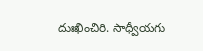దుఃఖించిరి. సాధ్వీయగు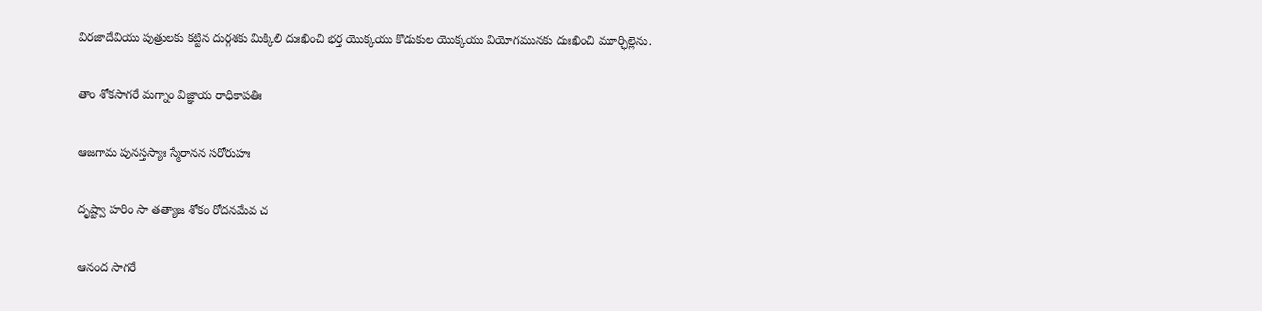విరజాదేవియు పుత్రులకు కట్టిన దుర్గశకు మిక్కిలి దుఃఖించి భర్త యొక్కయు కొడుకుల యొక్కయు వియోగమునకు దుఃఖించి మూర్ఛిల్లెను.

తాం శోకసాగరే మగ్నాం విజ్ఞాయ రాధికాపతిః

ఆజగామ పునస్తస్యాః స్మేరానన సరోరుహః

దృష్ట్వా హరిం సా తత్యాజ శోకం రోదనమేవ చ

ఆనంద సాగరే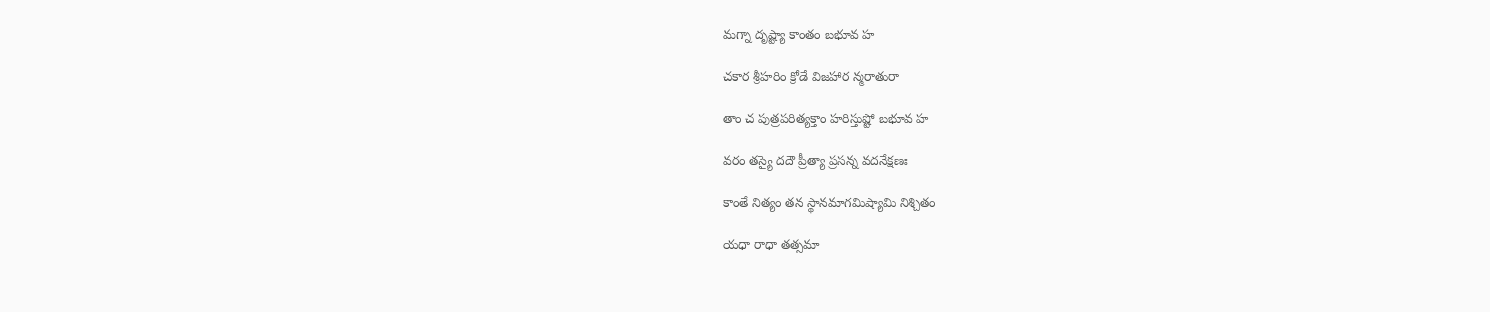మగ్నా దృష్ట్యా కాంతం బభూవ హ

చకార శ్రీహరిం క్రోడే విజహార న్మరాతురా

తాం చ పుత్రపరిత్యక్తాం హరిస్తుష్టో బభూవ హ

వరం తస్యై దదౌ ప్రీత్యా ప్రసన్న వదనేక్షణః

కాంతే నిత్యం తన స్థానమాగమిష్యామి నిశ్చితం

యధా రాధా తత్సమా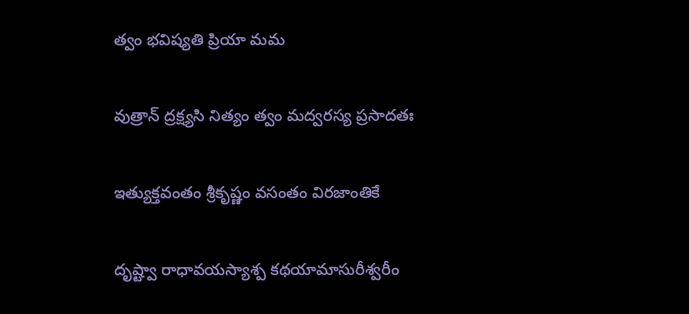త్వం భవిష్యతి ప్రియా మమ

వుత్రాన్ ద్రక్ష్యసి నిత్యం త్వం మద్వరస్య ప్రసాదతః

ఇత్యుక్తవంతం శ్రీకృష్ణం వసంతం విరజాంతికే

దృష్ట్వా రాధావయస్యాశ్ప కథయామాసురీశ్వరీం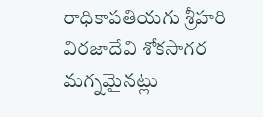రాధికాపతియగు శ్రీహరి విరజాదేవి శోకసాగర మగ్నమైనట్లు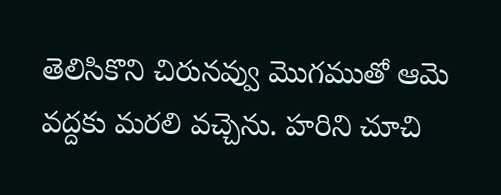తెలిసికొని చిరునవ్వు మొగముతో ఆమె వద్దకు మరలి వచ్చెను. హరిని చూచి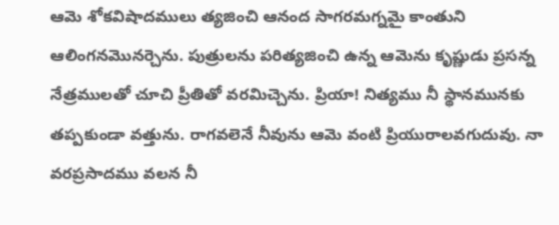ఆమె శోకవిషాదములు త్యజించి ఆనంద సాగరమగ్నమై కాంతుని ఆలింగనమొనర్చెను. పుత్రులను పరిత్యజించి ఉన్న ఆమెను కృష్ణుడు ప్రసన్న నేత్రములతో చూచి ప్రీతితో వరమిచ్చెను. ప్రియా! నిత్యము నీ స్థానమునకు తప్పకుండా వత్తును. రాగవలెనే నీవును ఆమె వంటి ప్రియురాలవగుదువు. నా వరప్రసాదము వలన నీ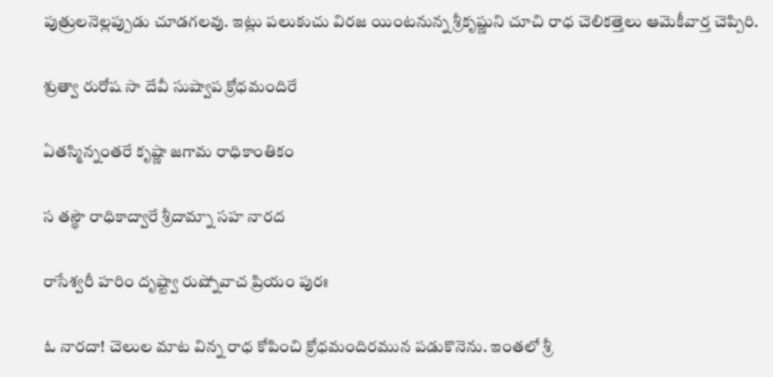పుత్రులనెల్లప్పుడు చూడగలవు. ఇట్లు పలుకుచు విరజ యింటనున్న శ్రీకృష్ణుని చూచి రాధ చెలికత్తెలు ఆమెకీవార్త చెప్పిరి.

శ్రుత్వా రురోష సా దేవీ సుష్వాప క్రోధమందిరే

ఏతస్మిన్నంతరే కృష్ణా జగామ రాధికాంతికం

స తస్థౌ రాధికాద్వారే శ్రీదామ్నా సహ నారద

రాసేశ్వరీ హరిం దృష్ట్వా రుష్నోవాచ ప్రియం పురః

ఓ నారదా! చెలుల మాట విన్న రాధ కోపించి క్రోధమందిరమున పడుకొనెను. ఇంతలో శ్రీ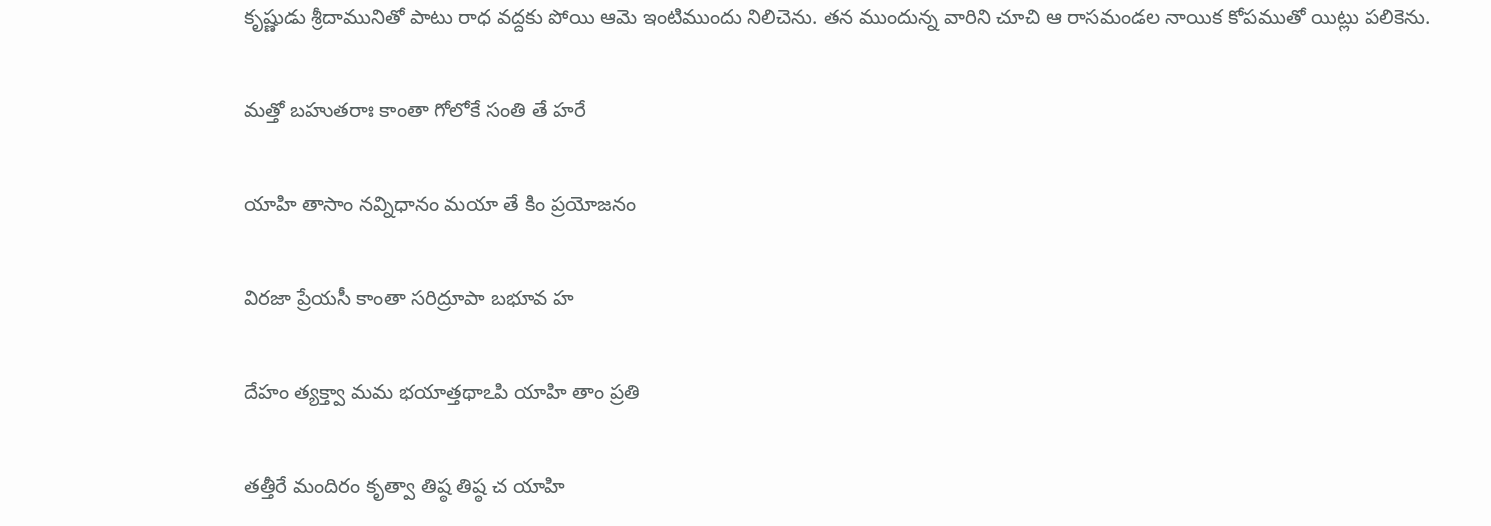కృష్ణుడు శ్రీదామునితో పాటు రాధ వద్దకు పోయి ఆమె ఇంటిముందు నిలిచెను. తన ముందున్న వారిని చూచి ఆ రాసమండల నాయిక కోపముతో యిట్లు పలికెను.

మత్తో బహుతరాః కాంతా గోలోకే సంతి తే హరే

యాహి తాసాం నవ్నిధానం మయా తే కిం ప్రయోజనం

విరజా ప్రేయసీ కాంతా సరిద్రూపా బభూవ హ

దేహం త్యక్త్వా మమ భయాత్తథాఽపి యాహి తాం ప్రతి

తత్తీరే మందిరం కృత్వా తిష్ఠ తిష్ఠ చ యాహి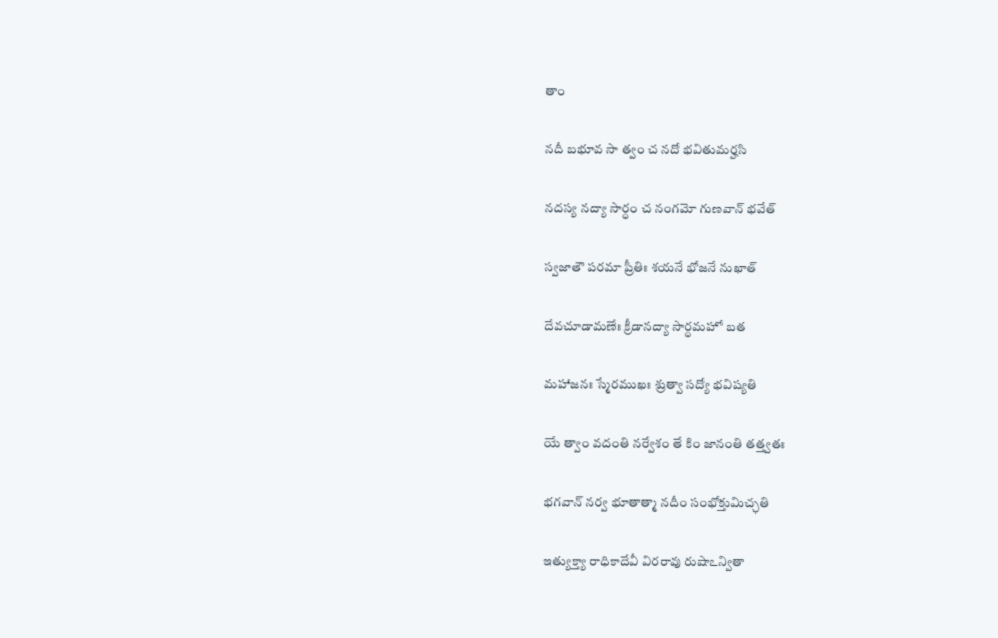తాం

నదీ బభూవ సా త్వం చ నదో భవితుమర్హసి

నదస్య నద్యా సార్ధం చ నంగమో గుణవాన్ భవేత్

స్వజాతౌ పరమా ప్రీతిః శయనే భోజనే నుఖాత్

దేవచూడామణేః క్రీడానద్యా సార్ధమహో బత

మహాజనః స్మేరముఖః శ్రుత్వా సద్యో భవిష్యతి

యే త్వాం వదంతి నర్వేశం తే కిం జానంతి తత్త్వతః

భగవాన్ నర్వ భూతాత్మా నదీం సంభోక్తుమిచ్ఛతి

ఇత్యుక్త్యా రాధికాదేవీ విరరావు రుషాఽన్వితా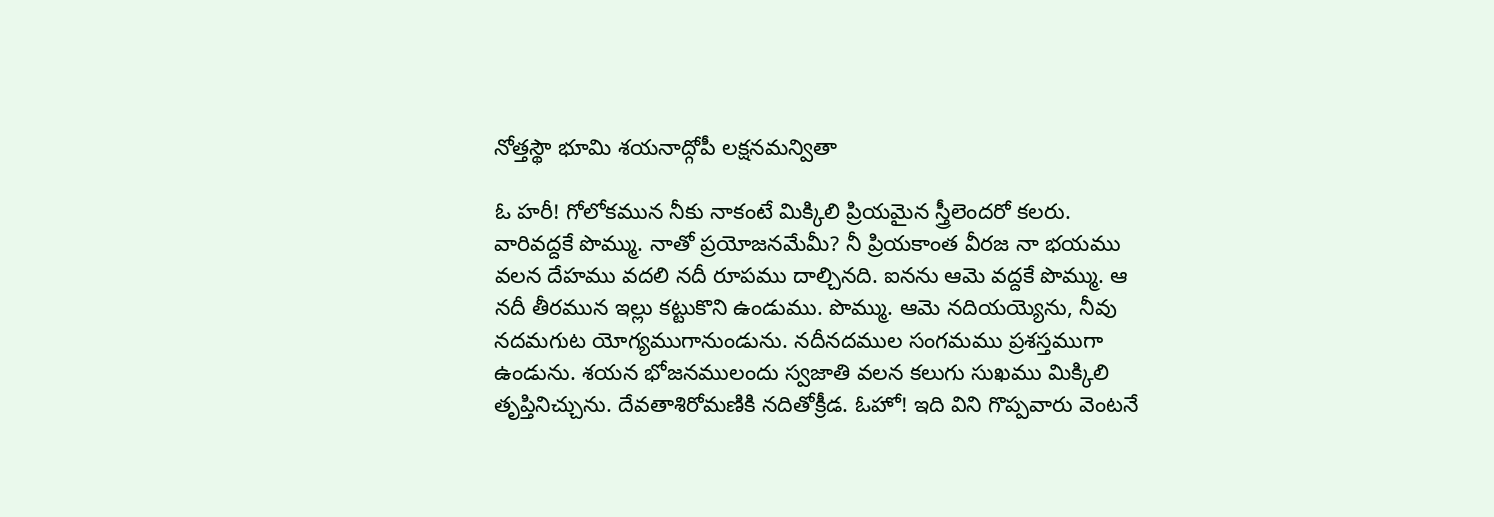నోత్తస్థౌ భూమి శయనాద్గోపీ లక్షనమన్వితా

ఓ హరీ! గోలోకమున నీకు నాకంటే మిక్కిలి ప్రియమైన స్త్రీలెందరో కలరు. వారివద్దకే పొమ్ము. నాతో ప్రయోజనమేమీ? నీ ప్రియకాంత వీరజ నా భయము వలన దేహము వదలి నదీ రూపము దాల్చినది. ఐనను ఆమె వద్దకే పొమ్ము. ఆ నదీ తీరమున ఇల్లు కట్టుకొని ఉండుము. పొమ్ము. ఆమె నదియయ్యెను, నీవు నదమగుట యోగ్యముగానుండును. నదీనదముల సంగమము ప్రశస్తముగా ఉండును. శయన భోజనములందు స్వజాతి వలన కలుగు సుఖము మిక్కిలి తృప్తినిచ్చును. దేవతాశిరోమణికి నదితోక్రీడ. ఓహో! ఇది విని గొప్పవారు వెంటనే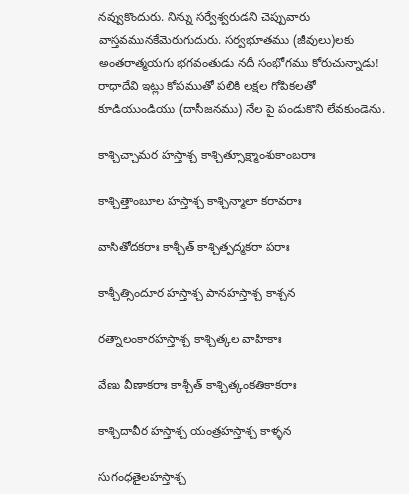నవ్వుకొందురు. నిన్ను సర్వేశ్వరుడని చెప్పువారు వాస్తవమునకేమెరుగుదురు. సర్వభూతము (జీవులు)లకు అంతరాత్మయగు భగవంతుడు నదీ సంభోగము కోరుచున్నాడు! రాధాదేవి ఇట్లు కోపముతో పలికి లక్షల గోపికలతో కూడియుండియు (దాసీజనము) నేల పై పండుకొని లేవకుండెను.

కాశ్చిచ్చామర హస్తాశ్చ కాశ్చిత్సూక్ష్మాంశుకాంబరాః

కాశ్చిత్తాంబూల హస్తాశ్చ కాశ్చిన్మాలా కరావరాః

వాసితోదకరాః కాశ్చీత్ కాశ్చిత్పద్మకరా పరాః

కాశ్చీత్సిందూర హస్తాశ్చ పానహస్తాశ్చ కాశ్చన

రత్నాలంకారహస్తాశ్చ కాశ్చిత్కల వాహికాః

వేణు వీణాకరాః కాశ్చీత్ కాశ్చిత్కంకతికాకరాః

కాశ్చిదావీర హస్తాశ్చ యంత్రహస్తాశ్చ కాళ్ళన

సుగంధతైలహస్తాశ్చ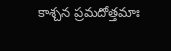కాశ్చన ప్రమదోత్తమాః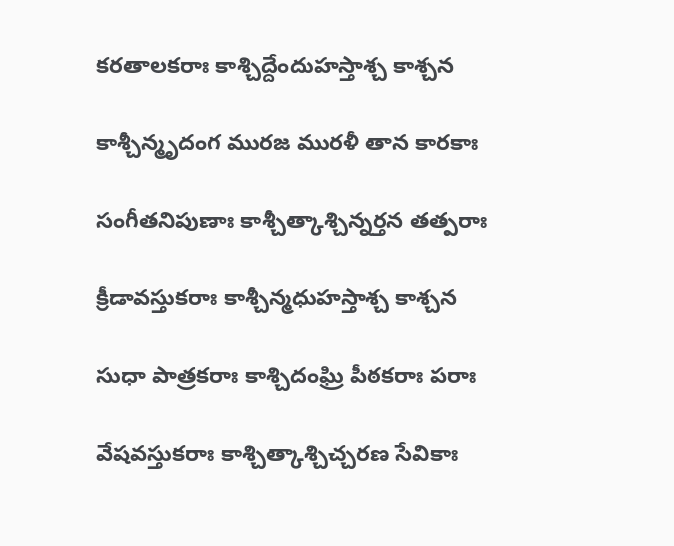కరతాలకరాః కాశ్చిద్దేందుహస్తాశ్చ కాశ్చన

కాశ్చీన్మృదంగ మురజ మురళీ తాన కారకాః

సంగీతనిపుణాః కాశ్చీత్కాశ్చిన్నర్తన తత్పరాః

క్రీడావస్తుకరాః కాశ్చీన్మధుహస్తాశ్చ కాశ్చన

సుధా పాత్రకరాః కాశ్చిదంఘ్రి పీఠకరాః పరాః

వేషవస్తుకరాః కాశ్చిత్కాశ్చిచ్చరణ సేవికాః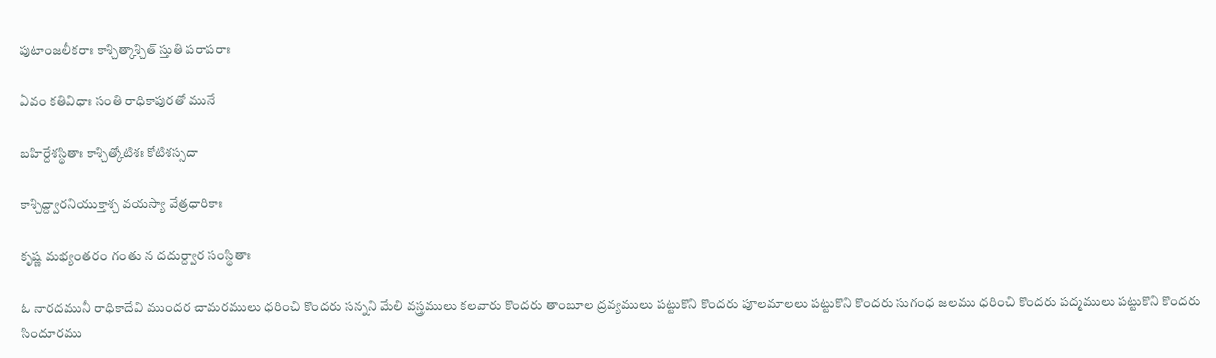పుటాంజలీకరాః కాశ్చిత్కాశ్చిత్ స్తుతి పరాపరాః

ఏవం కతివిధాః సంతి రాధికాపురతో మునే

బహిర్దేశస్థితాః కాశ్చిత్కోటిశః కోటిశస్సదా

కాశ్చిద్ద్వారనియుక్తాశ్చ వయస్యా వేత్రధారికాః

కృష్ణ మభ్యంతరం గంతు న దదుర్ద్వార సంస్థితాః

ఓ నారదమునీ రాధికాదేవి ముందర చామరములు ధరించి కొందరు సన్నని మేలి వస్త్రములు కలవారు కొందరు తాంబూల ద్రవ్యములు పట్టుకొని కొందరు పూలమాలలు పట్టుకొని కొందరు సుగంధ జలము ధరించి కొందరు పద్మములు పట్టుకొని కొందరు సిందూరము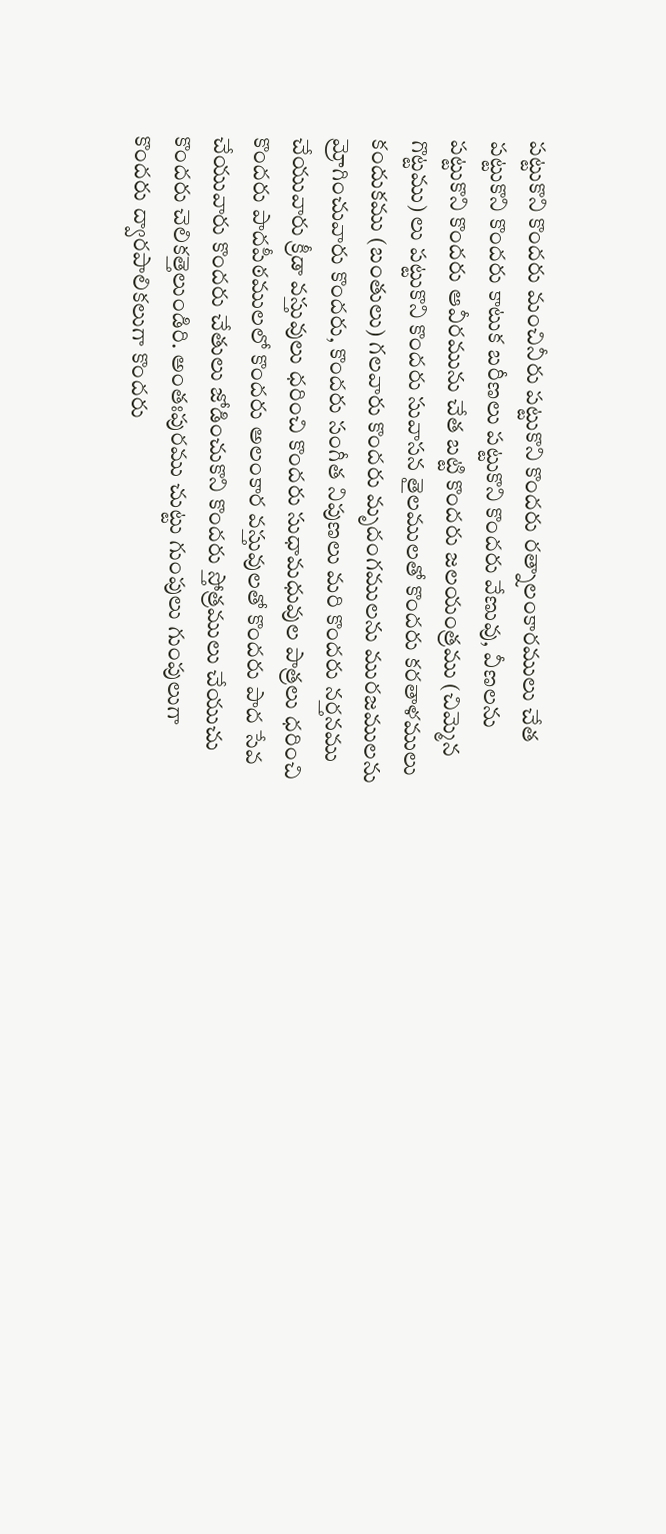పట్టుకొని కొందరు మంచినీరు పట్టుకొని కొందరు రత్నాలంకారములు చేత పట్టుకొని కొందరు కాటుక బరీణలు పట్టుకొని కొందరు వేణువు, వీణలను పట్టుకొని కొందరు ఆవీరమును చేత బట్టి కొందరు జలయంత్రము (చిమ్మెన గొట్టము) లు పట్టుకొని కొందరు సువాసన తైలములతో కొందరు కరతాళములు కందుకము (బంతులు) గలవారు కొందరు మృదంగములను మురజములను మ్రోగించువారు కొందరు, కొందరు సంగీత నిపుణలు మరి కొందరు నర్తనము చేయువారు క్రీడా వస్తువులు ధరించి కొందరు సుధామధువుల పాత్రలు ధరించి కొందరు పాదపీఠములలో కొందరు అలంకార వస్తువులతో కొందరు పాద సేవ చేయువారు కొందరు చేతులు జోడించుకొని కొందరు స్తోత్రములు చేయుచు కొందరు చెలికత్తెలుండిరి. అంతఃపురము చుట్టు గుంపులు గుంపులుగా కొందరు ద్వారపాలికలుగా కొందరు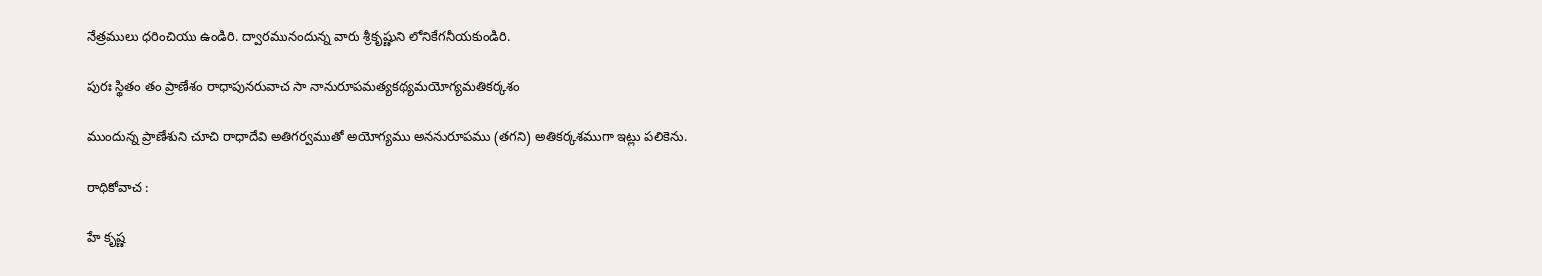నేత్రములు ధరించియు ఉండిరి. ద్వారమునందున్న వారు శ్రీకృష్ణుని లోనికేగనీయకుండిరి.

పురః స్థితం తం ప్రాణేశం రాధాపునరువాచ సా నానురూపమత్యకథ్యమయోగ్యమతికర్కశం

ముందున్న ప్రాణేశుని చూచి రాధాదేవి అతిగర్వముతో అయోగ్యము అననురూపము (తగని) అతికర్కశముగా ఇట్లు పలికెను.

రాధికోవాచ :

హే కృష్ణ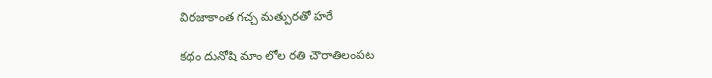విరజాకాంత గచ్చ మత్పురతో హరే

కథం దునోషి మాం లోల రతి చౌరాతిలంపట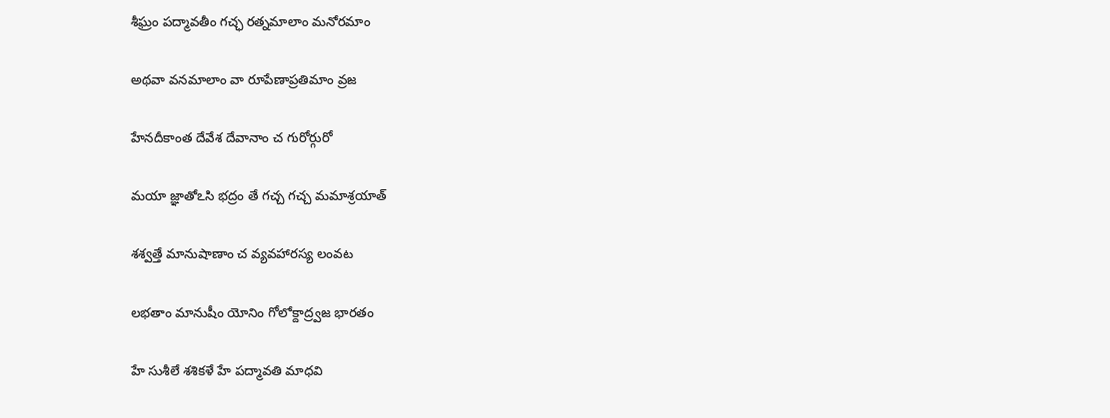శీఘ్రం పద్మావతీం గచ్ఛ రత్నమాలాం మనోరమాం

అథవా వనమాలాం వా రూపేణాప్రతిమాం వ్రజ

హేనదీకాంత దేవేశ దేవానాం చ గురోర్గురో

మయా జ్ఞాతోఽసి భద్రం తే గచ్చ గచ్చ మమాశ్రయాత్

శశ్వత్తే మానుషాణాం చ వ్యవహారస్య లంవట

లభతాం మానుషీం యోనిం గోలోక్దాద్ర్వజ భారతం

హే సుశీలే శశికళే హే పద్మావతి మాధవి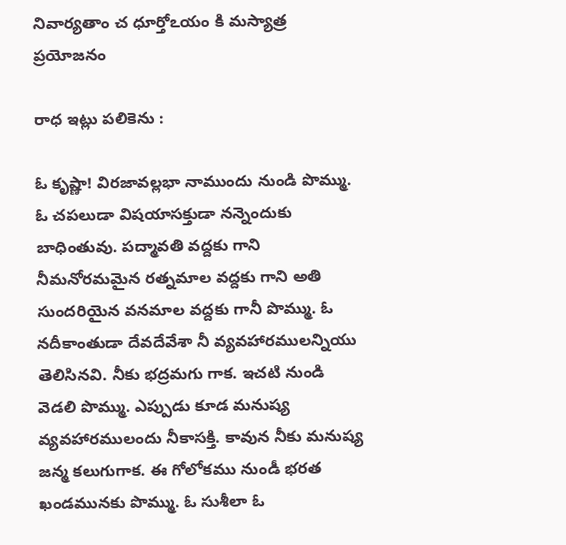నివార్యతాం చ ధూర్తోఽయం కి మస్యాత్ర ప్రయోజనం

రాధ ఇట్లు పలికెను :

ఓ కృష్ణా! విరజావల్లభా నాముందు నుండి పొమ్ము. ఓ చపలుడా విషయాసక్తుడా నన్నెందుకు బాధింతువు. పద్మావతి వద్దకు గాని నీమనోరమమైన రత్నమాల వద్దకు గాని అతి సుందరియైన వనమాల వద్దకు గానీ పొమ్ము. ఓ నదీకాంతుడా దేవదేవేశా నీ వ్యవహారములన్నియు తెలిసినవి. నీకు భద్రమగు గాక. ఇచటి నుండి వెడలి పొమ్ము. ఎప్పుడు కూడ మనుష్య వ్యవహారములందు నీకాసక్తి. కావున నీకు మనుష్య జన్మ కలుగుగాక. ఈ గోలోకము నుండీ భరత ఖండమునకు పొమ్ము. ఓ సుశీలా ఓ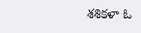శశికళా ఓ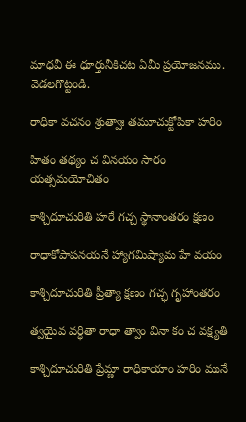మాధవీ ఈ ధూర్తునీకిచట ఏమీ ప్రయోజనము. వెడలగొట్టండి.

రాధికా వచనం శ్రుత్వాః తమూచుక్టోపికా హరిం

హితం తథ్యం చ వినయం సారం యత్సమయోచితం

కాశ్చిదూచురితి హరే గచ్చ స్థానాంతరం క్షణం

రాధాకోపాపనయనే హ్యాగమిష్యామ హే వయం

కాశ్చిదూచురితి ప్రీత్యా క్షణం గచ్ఛ గృహాంతరం

త్వయైవ వర్ధితా రాధా త్వాం వినా కం చ వక్ష్యతి

కాశ్చిదూచురితి ప్రేమ్ణా రాధికాయాం హరిం మునే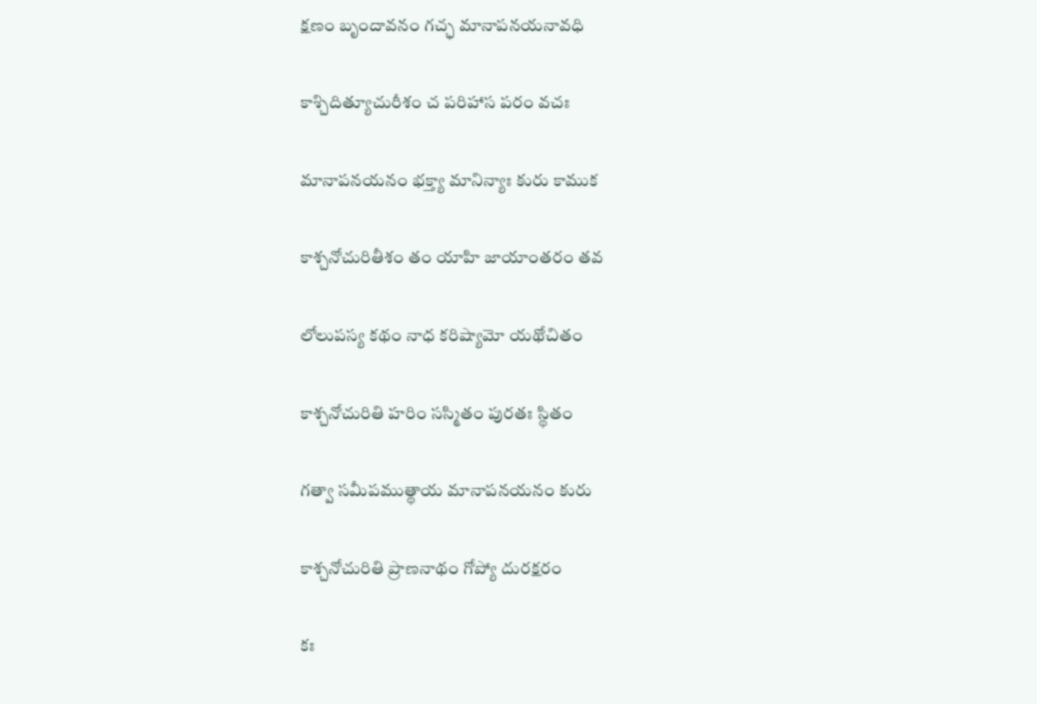క్షణం బృందావనం గచ్ఛ మానాపనయనావధి

కాశ్చిదిత్యూచురీశం చ పరిహాస పరం వచః

మానాపనయనం భక్త్యా మానిన్యాః కురు కాముక

కాశ్చనోచురితీశం తం యాహి జాయాంతరం తవ

లోలుపస్య కథం నాధ కరిష్యామో యథోచితం

కాశ్చనోచురితి హరిం సస్మితం పురతః స్థితం

గత్వా సమీపముత్థాయ మానాపనయనం కురు

కాశ్చనోచురితి ప్రాణనాథం గోప్యో దురక్షరం

కః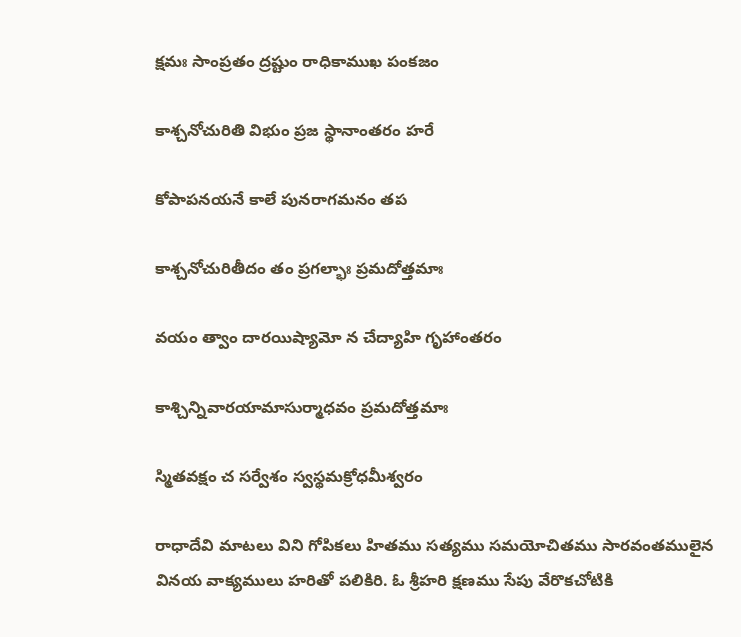క్షమః సాంప్రతం ద్రష్టుం రాధికాముఖ పంకజం

కాశ్చనోచురితి విభుం ప్రజ స్థానాంతరం హరే

కోపాపనయనే కాలే పునరాగమనం తప

కాశ్చనోచురితీదం తం ప్రగల్భాః ప్రమదోత్తమాః

వయం త్వాం దారయిష్యామో న చేద్యాహి గృహాంతరం

కాశ్చిన్నివారయామాసుర్మాధవం ప్రమదోత్తమాః

స్మితవక్షం చ సర్వేశం స్వస్థమక్రోధమీశ్వరం

రాధాదేవి మాటలు విని గోపికలు హితము సత్యము సమయోచితము సారవంతములైన వినయ వాక్యములు హరితో పలికిరి. ఓ శ్రీహరి క్షణము సేపు వేరొకచోటికి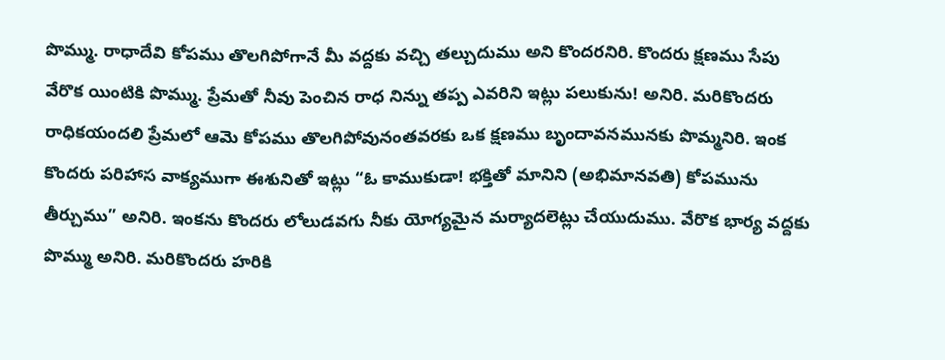పొమ్ము. రాధాదేవి కోపము తొలగిపోగానే మీ వద్దకు వచ్చి తల్చుదుము అని కొందరనిరి. కొందరు క్షణము సేపు వేరొక యింటికి పొమ్ము. ప్రేమతో నీవు పెంచిన రాధ నిన్ను తప్ప ఎవరిని ఇట్లు పలుకును! అనిరి. మరికొందరు రాధికయందలి ప్రేమలో ఆమె కోపము తొలగిపోవునంతవరకు ఒక క్షణము బృందావనమునకు పొమ్మనిరి. ఇంక కొందరు పరిహాస వాక్యముగా ఈశునితో ఇట్లు “ఓ కాముకుడా! భక్తితో మానిని (అభిమానవతి) కోపమును తీర్చుము” అనిరి. ఇంకను కొందరు లోలుడవగు నీకు యోగ్యమైన మర్యాదలెట్లు చేయుదుము. వేరొక భార్య వద్దకు పొమ్ము అనిరి. మరికొందరు హరికి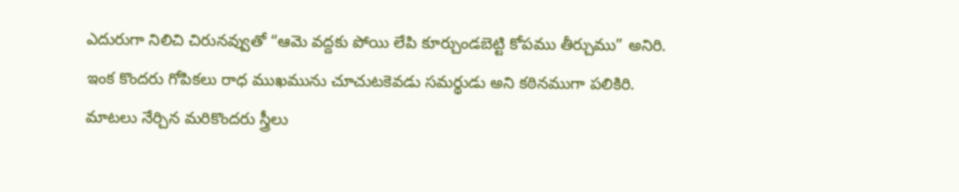ఎదురుగా నిలిచి చిరునవ్వుతో “ఆమె వద్దకు పోయి లేపి కూర్చుండబెట్టి కోపము తీర్చుము” అనిరి. ఇంక కొందరు గోపికలు రాధ ముఖమును చూచుటకెవడు సమర్థుడు అని కఠినముగా పలికిరి. మాటలు నేర్చిన మరికొందరు స్త్రీలు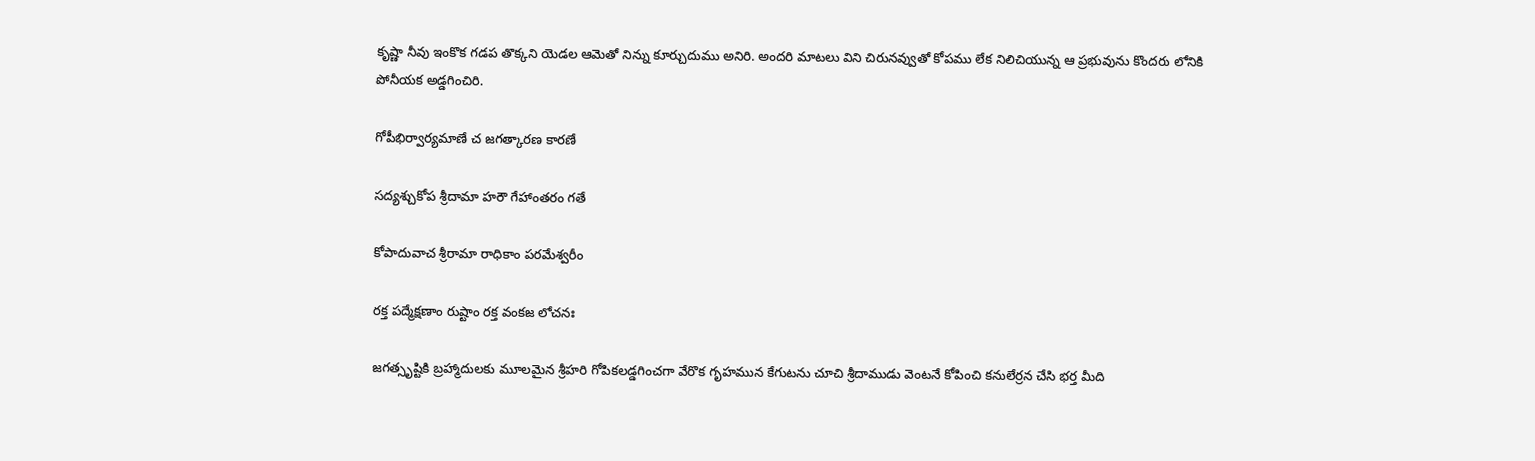కృష్ణా నీవు ఇంకొక గడప తొక్కని యెడల ఆమెతో నిన్ను కూర్చుదుము అనిరి. అందరి మాటలు విని చిరునవ్వుతో కోపము లేక నిలిచియున్న ఆ ప్రభువును కొందరు లోనికి పోనీయక అడ్డగించిరి.

గోపీభిర్వార్యమాణే చ జగత్కారణ కారణే

సద్యశ్చుకోప శ్రీదామా హరౌ గేహాంతరం గతే

కోపాదువాచ శ్రీరామా రాధికాం పరమేశ్వరీం

రక్త పద్మేక్షణాం రుష్టాం రక్త వంకజ లోచనః

జగత్సృష్టికి బ్రహ్మాదులకు మూలమైన శ్రీహరి గోపికలడ్డగించగా వేరొక గృహమున కేగుటను చూచి శ్రీదాముడు వెంటనే కోపించి కనులేర్రన చేసి భర్త మీది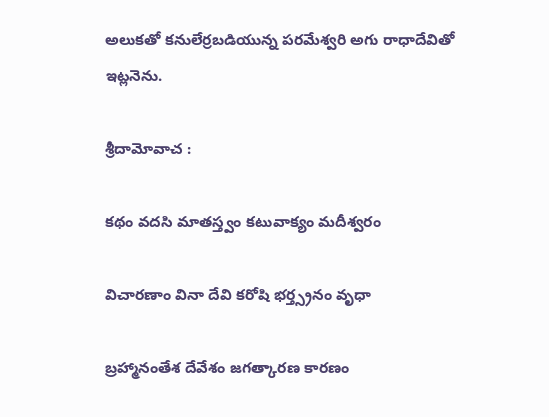అలుకతో కనులేర్రబడియున్న పరమేశ్వరి అగు రాధాదేవితో ఇట్లనెను.

శ్రీదామోవాచ :

కథం వదసి మాతస్త్వం కటువాక్యం మదీశ్వరం

విచారణాం వినా దేవి కరోషి భర్త్స్రనం వృధా

బ్రహ్మానంతేశ దేవేశం జగత్కారణ కారణం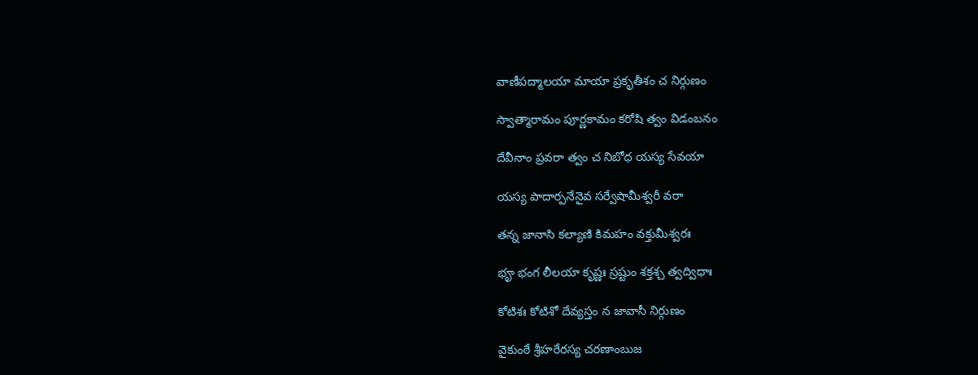వాణీపద్మాలయా మాయా ప్రకృతీశం చ నిర్గుణం

స్వాత్మారామం పూర్ణకామం కరోషి త్వం విడంబనం

దేవీనాం ప్రవరా త్వం చ నిబోధ యస్య సేవయా

యస్య పాదార్పనేనైవ సర్వేషామీశ్వరీ వరా

తన్న జానాసి కల్యాణి కిమహం వక్తుమీశ్వరః

భౄ భంగ లీలయా కృష్ణః స్రష్టుం శక్తశ్చ త్వద్విధాః

కోటిశః కోటిశో దేవ్యస్తం న జావాసీ నిర్గుణం

వైకుంఠే శ్రీహరేరస్య చరణాంబుజ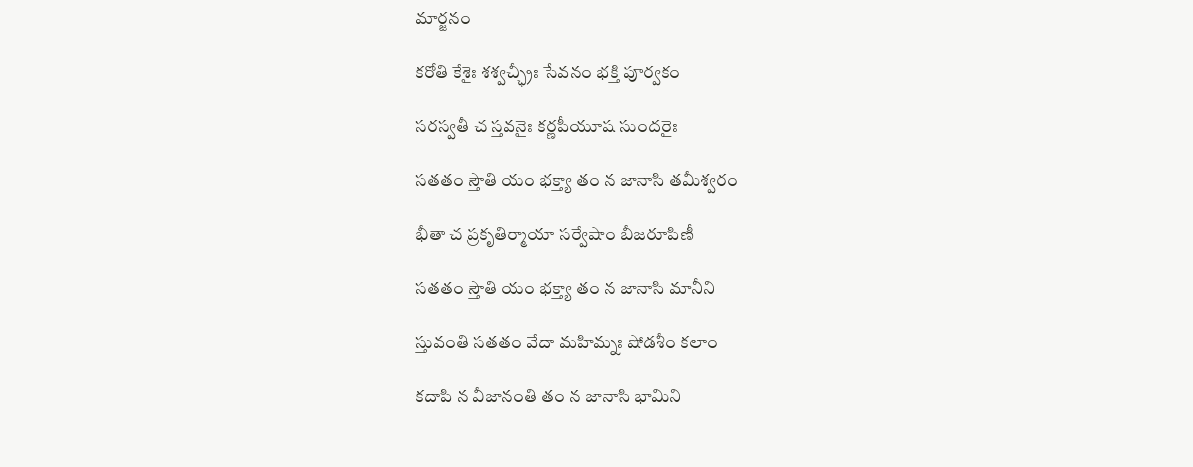మార్జనం

కరోతి కేశైః శశ్వచ్ఛ్రీః సేవనం భక్తి పూర్వకం

సరస్వతీ చ స్తవనైః కర్ణపీయూష సుందరైః

సతతం స్తౌతి యం భక్త్యా తం న జానాసి తమీశ్వరం

భీతా చ ప్రకృతిర్మాయా సర్వేషాం బీజరూపిణీ

సతతం స్తౌతి యం భక్త్యా తం న జానాసి మానీని

స్తువంతి సతతం వేదా మహిమ్నః షోడశీం కలాం

కదాపి న వీజానంతి తం న జానాసి భామిని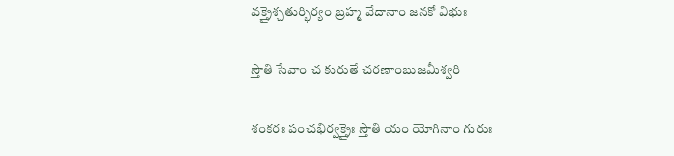వక్త్రైశ్చతుర్భిర్యం బ్రహ్మ వేదానాం జనకో విభుః

స్తౌతి సేవాం చ కురుతే చరణాంబుజమీశ్వరి

శంకరః పంచభిర్వక్త్రైః స్తౌతి యం యోగినాం గురుః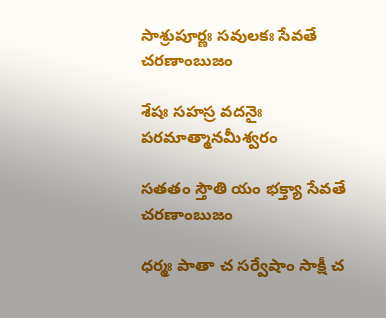సాశ్రుపూర్ణః సవులకః సేవతే చరణాంబుజం

శేషః సహస్ర వదనైః పరమాత్మానమీశ్వరం

సతతం స్తౌతి యం భక్త్యా సేవతే చరణాంబుజం

ధర్మః పాతా చ సర్వేషాం సాక్షీ చ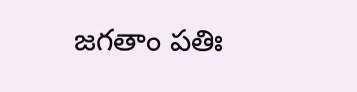జగతాం పతిః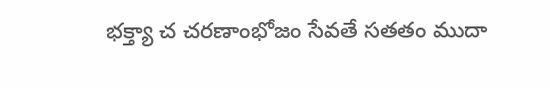భక్త్యా చ చరణాంభోజం సేవతే సతతం ముదా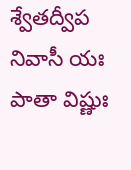శ్వేతద్వీప నివాసీ యః పాతా విష్ణుః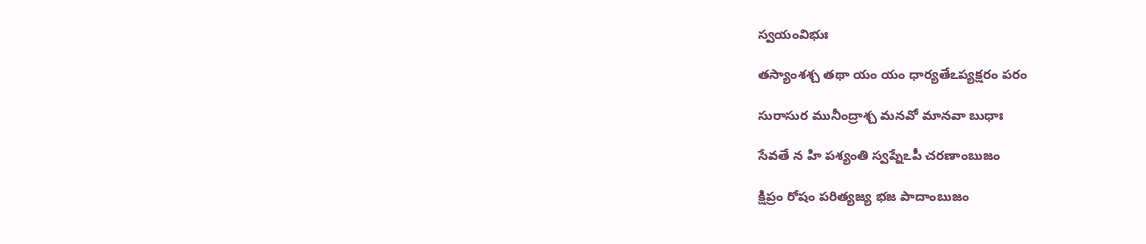స్వయంవిభుః

తస్యాంశశ్చ తథా యం యం ధార్యతేఽప్యక్షరం పరం

సురాసుర మునీంద్రాశ్చ మనవో మానవా బుధాః

సేవతే న హి పశ్యంతి స్వప్నేఽపీ చరణాంబుజం

క్షిప్రం రోషం పరిత్యజ్య భజ పాదాంబుజం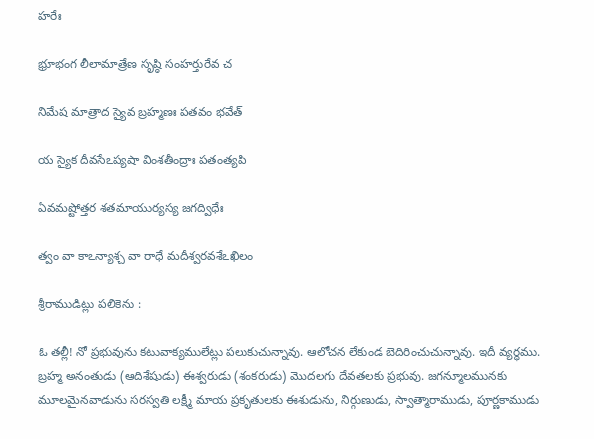హరేః

భ్రూభంగ లీలామాత్రేణ సృష్ఠి సంహర్తురేవ చ

నిమేష మాత్రాద స్యైవ బ్రహ్మణః పతవం భవేత్

య స్యైక దీవసేఽప్యషా వింశతీంద్రాః పతంత్యపి

ఏవమష్టోత్తర శతమాయుర్యస్య జగద్విధేః

త్వం వా కాఽన్యాశ్చ వా రాధే మదీశ్వరవశేఽఖిలం

శ్రీరాముడిట్లు పలికెను :

ఓ తల్లీ! నో ప్రభువును కటువాక్యములేట్లు పలుకుచున్నావు. ఆలోచన లేకుండ బెదిరించుచున్నావు. ఇదీ వ్యర్ధము. బ్రహ్మ అనంతుడు (ఆదిశేషుడు) ఈశ్వరుడు (శంకరుడు) మొదలగు దేవతలకు ప్రభువు. జగన్మూలమునకు మూలమైనవాడును సరస్వతి లక్ష్మీ మాయ ప్రకృతులకు ఈశుడును, నిర్గుణుడు, స్వాత్మారాముడు, పూర్ణకాముడు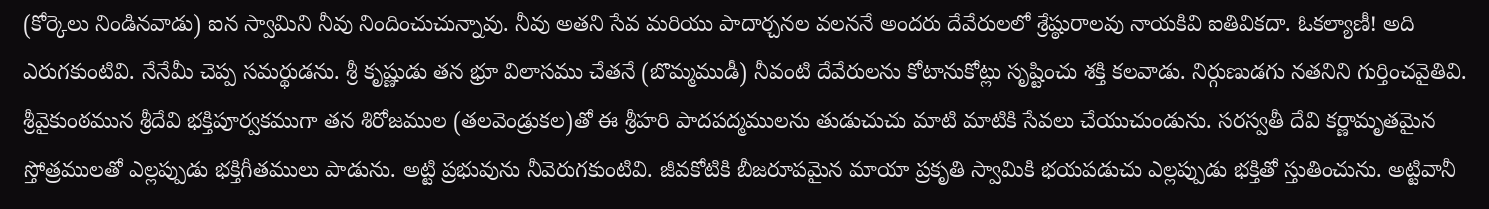(కోర్కెలు నిండినవాడు) ఐన స్వామిని నీవు నిందించుచున్నావు. నీవు అతని సేవ మరియు పాదార్చనల వలననే అందరు దేవేరులలో శ్రేష్ఠురాలవు నాయకివి ఐతివికదా. ఓకల్యాణీ! అది ఎరుగకుంటివి. నేనేమీ చెప్ప సమర్థుడను. శ్రీ కృష్ణుడు తన భ్రూ విలాసము చేతనే (బొమ్మముడీ) నీవంటి దేవేరులను కోటానుకోట్లు సృష్టించు శక్తి కలవాడు. నిర్గుణుడగు నతనిని గుర్తించవైతివి. శ్రీవైకుంఠమున శ్రీదేవి భక్తిపూర్వకముగా తన శిరోజముల (తలవెండ్రుకల)తో ఈ శ్రీహరి పాదపద్మములను తుడుచుచు మాటి మాటికి సేవలు చేయుచుండును. సరస్వతీ దేవి కర్ణామృతమైన స్తోత్రములతో ఎల్లప్పుడు భక్తిగీతములు పాడును. అట్టి ప్రభువును నీవెరుగకుంటివి. జీవకోటికి బీజరూపమైన మాయా ప్రకృతి స్వామికి భయపడుచు ఎల్లప్పుడు భక్తితో స్తుతించును. అట్టివానీ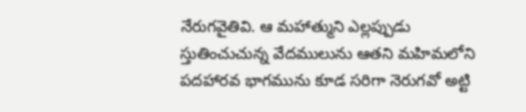నేరుగవైతివి. ఆ మహాత్ముని ఎల్లప్పుడు స్తుతించుచున్న వేదములును ఆతని మహిమలోని పదహారవ భాగమును కూడ సరిగా నెరుగవో అట్టి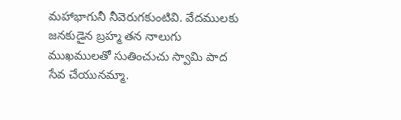మహాభాగునీ నీవెరుగకుంటివి. వేదములకు జనకుడైన బ్రహ్మ తన నాలుగు ముఖములతో సుతించుచు స్వామి పాద సేవ చేయునమ్మా.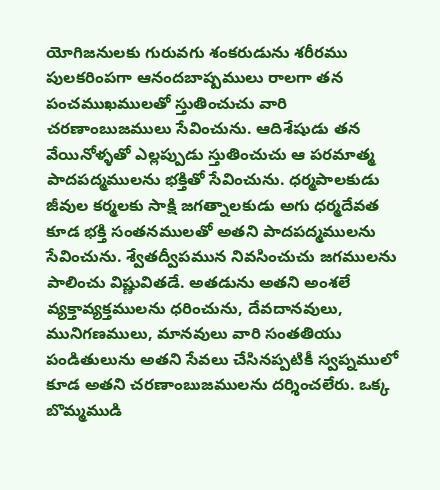యోగిజనులకు గురువగు శంకరుడును శరీరము పులకరింపగా ఆనందబాష్పములు రాలగా తన పంచముఖములతో స్తుతించుచు వారి చరణాంబుజములు సేవించును. ఆదిశేషుడు తన వేయినోళ్ళతో ఎల్లప్పుడు స్తుతించుచు ఆ పరమాత్మ పాదపద్మములను భక్తితో సేవించును. ధర్మపాలకుడు జీవుల కర్మలకు సాక్షి జగత్నాలకుడు అగు ధర్మదేవత కూడ భక్తి సంతనములతో అతని పాదపద్మములను సేవించును. శ్వేతద్వీపమున నివసించుచు జగములను పాలించు విష్ణువితడే. అతడును అతని అంశలే వ్యక్తావ్యక్తములను ధరించును, దేవదానవులు, మునిగణములు, మానవులు వారి సంతతియు పండితులును అతని సేవలు చేసినప్పటికీ స్వప్నములో కూడ అతని చరణాంబుజములను దర్శించలేరు. ఒక్క బొమ్మముడి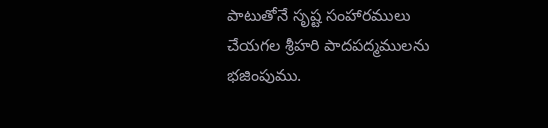పాటుతోనే సృష్ట సంహారములు చేయగల శ్రీహరి పాదపద్మములను భజింపుము.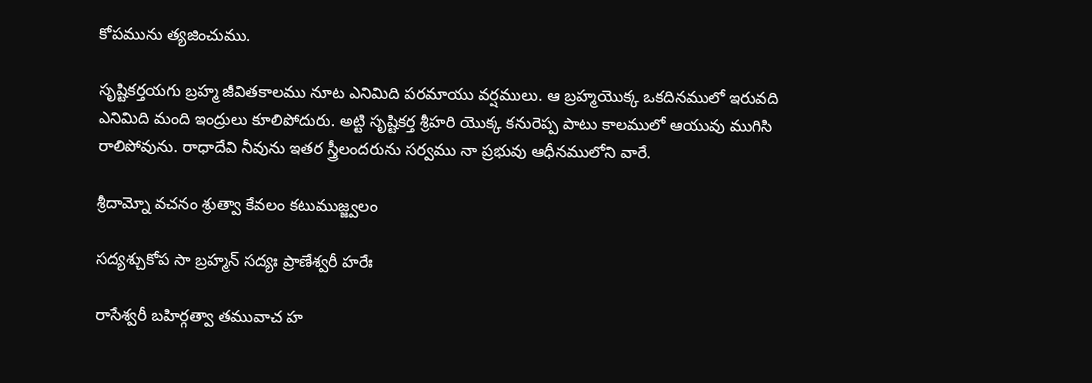కోపమును త్యజించుము.

సృష్టికర్తయగు బ్రహ్మ జీవితకాలము నూట ఎనిమిది పరమాయు వర్షములు. ఆ బ్రహ్మయొక్క ఒకదినములో ఇరువది ఎనిమిది మంది ఇంద్రులు కూలిపోదురు. అట్టి సృష్టికర్త శ్రీహరి యొక్క కనురెప్ప పాటు కాలములో ఆయువు ముగిసి రాలిపోవును. రాధాదేవి నీవును ఇతర స్త్రీలందరును సర్వము నా ప్రభువు ఆధీనములోని వారే.

శ్రీదామ్నో వచనం శ్రుత్వా కేవలం కటుముజ్జ్వలం

సద్యశ్చుకోప సా బ్రహ్మన్ సద్యః ప్రాణేశ్వరీ హరేః

రాసేశ్వరీ బహిర్గత్వా తమువాచ హ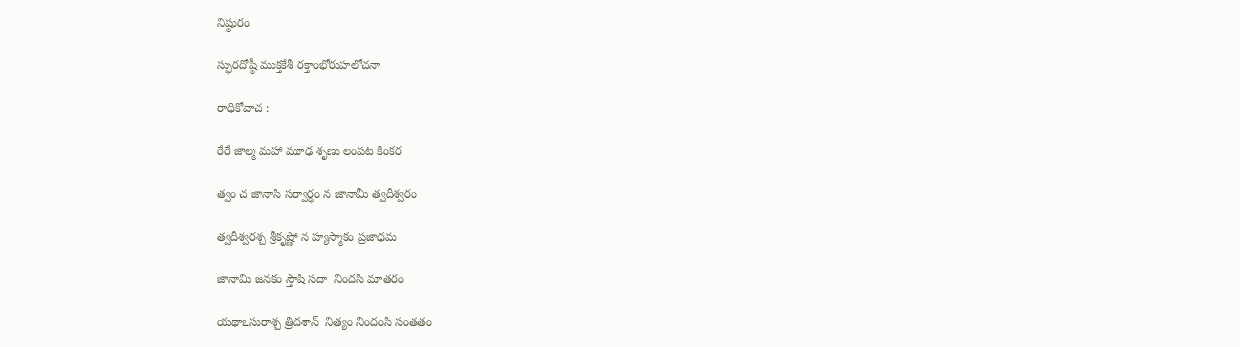నిష్ఠురం

స్ఫురదోష్ఠీ ముక్తకేశీ రక్తాంభోరుహలోచనా

రాధికోవాచ :

రేరే జాల్మ మహా మూఢ శృణు లంపట కింకర

త్వం చ జానాసి సర్వార్ధం న జానామీ త్వదీశ్వరం

త్వదీశ్వరశ్చ శ్రీకృష్ణో న హ్యస్మాకం ప్రజాధమ

జానామి జనకం స్తౌషి సదా  నిందసి మాతరం

యథాఽసురాశ్చ త్రిదశాన్  నిత్యం నిందంసి సంతతం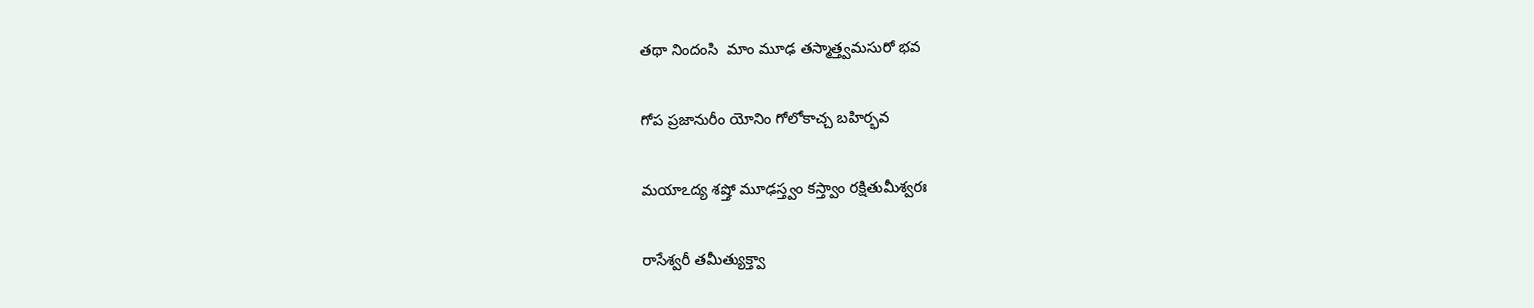తథా నిందంసి  మాం మూఢ తస్మాత్త్వమసురో భవ

గోప ప్రజానురీం యోనిం గోలోకాచ్చ బహిర్భవ

మయాఽద్య శష్తో మూఢస్త్వం కస్త్వాం రక్షితుమీశ్వరః

రాసేశ్వరీ తమీత్యుక్త్వా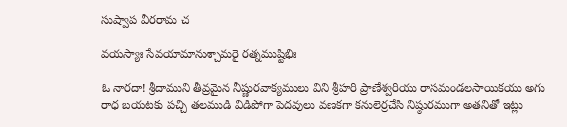సుష్వాప వీరరామ చ

వయస్యాః సేవయామానుశ్చామరై రత్నముష్టిభిః

ఓ నారదా! శ్రీదాముని తీవ్రమైన నీష్ణురవాక్యములు విని శ్రీహరి ప్రాణేశ్వరియు రాసమండలసాయికయు అగు రాధ బయటకు పచ్చి తలముడి విడిపోగా పెదవులు వణకగా కనులెర్రచేసి నిష్ఠురముగా అతనితో ఇట్లు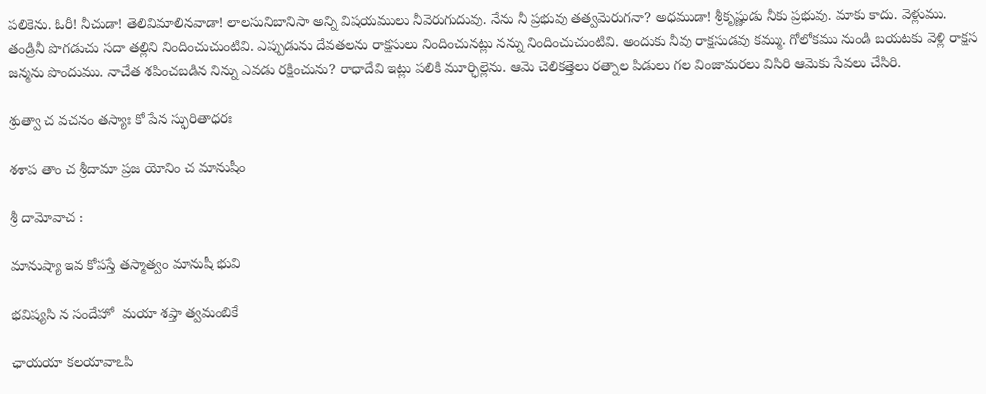పలికెను. ఓరీ! నీచుడా! తెలివిమాలినవాడా! లాలసునిబానిసా అన్ని విషయములు నీవెరుగుదువు. నేను నీ ప్రభువు తత్వమెరుగనా? అధముడా! శ్రీకృష్ణుడు నీకు ప్రభువు. మాకు కాదు. వెళ్లుము. తండ్రినీ పొగడుచు సదా తల్లిని నిందించుచుంటివి. ఎప్పుడును దేవతలను రాక్షసులు నిందించునట్లు నన్ను నిందించుచుంటివి. అందుకు నీవు రాక్షసుడవు కమ్ము. గోలోకము నుండి బయటకు వెళ్లి రాక్షస జన్మను పొందుము. నాచేత శపించబడిన నిన్ను ఎవడు రక్షించును? రాధాదేవి ఇట్లు పలికి మూర్ఛిల్లెను. ఆమె చెలికత్తెలు రత్నాల పిడులు గల వింజామరలు విసిరి ఆమెకు సేవలు చేసిరి.

శ్రుత్వా చ వచనం తస్యాః కో పేన స్ఫురితాధరః

శశాప తాం చ శ్రీదామా ప్రజ యోనిం చ మానుషీం

శ్రీ దామోవాచ :

మానుష్యా ఇవ కోపస్తే తస్మాత్వం మానుషీ భువి

భవిష్యసి న సందేహో  మయా శప్తా త్వమంబికే

ఛాయయా కలయావాఽపి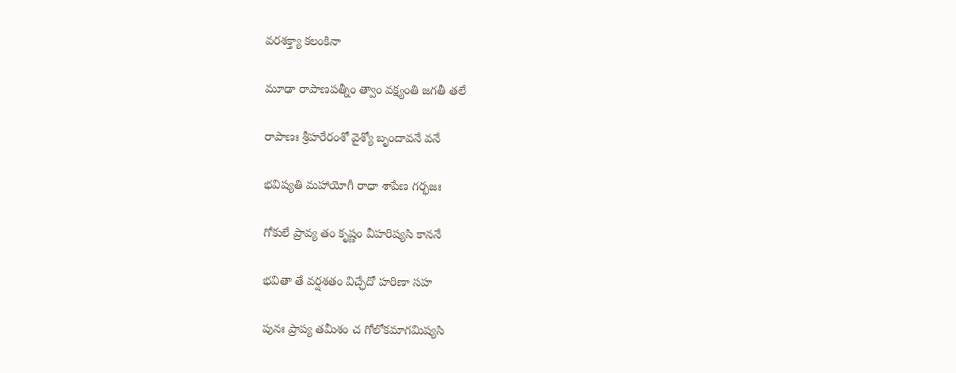వరశక్త్యా కలంకినా

మూఢా రాపాణపత్నీం త్వాం వక్ష్యంతి జగతీ తలే

రాపాణః శ్రీహరేరంశో వైశ్యో బృందావనే వనే

భవిష్యతి మహాయోగీ రాధా శాపేణ గర్భజః

గోకులే ప్రావ్య తం కృష్ణం వీహరిష్యసి కాననే

భవితా తే వర్షశతం విచ్ఛేదో హరిణా సహ

పునః ప్రాప్య తమీశం చ గోలోకమాగమిష్యసి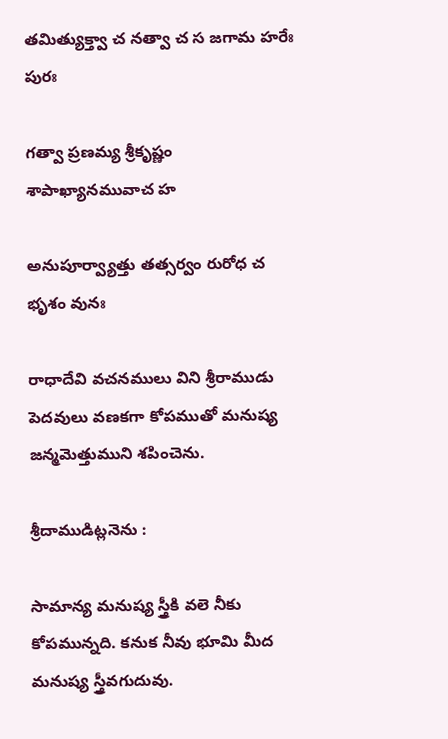తమిత్యుక్త్వా చ నత్వా చ స జగామ హరేః పురః

గత్వా ప్రణమ్య శ్రీకృష్ణం శాపాఖ్యానమువాచ హ

అనుపూర్వ్యాత్తు తత్సర్వం రురోధ చ భృశం వునః

రాధాదేవి వచనములు విని శ్రీరాముడు పెదవులు వణకగా కోపముతో మనుష్య జన్మమెత్తుముని శపించెను.

శ్రీదాముడిట్లనెను :

సామాన్య మనుష్య స్త్రీకి వలె నీకు కోపమున్నది. కనుక నీవు భూమి మీద మనుష్య స్త్రీవగుదువు.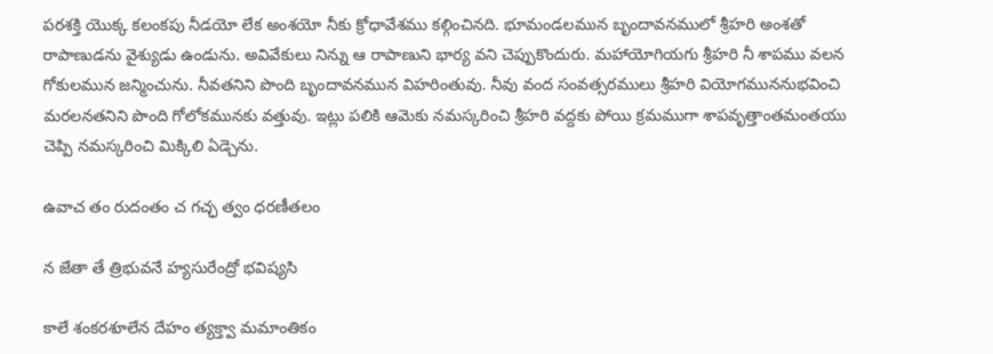పరశక్తి యొక్క కలంకపు నీడయో లేక అంశయో నీకు క్రోధావేశము కల్గించినది. భూమండలమున బృందావనములో శ్రీహరి అంశతో రాపాణుడను వైశ్యుడు ఉండును. అవివేకులు నిన్ను ఆ రాపాణుని భార్య వని చెప్పుకొందురు. మహాయోగియగు శ్రీహరి నీ శాపము వలన గోకులమున జన్మించును. నీవతనిని పొంది బృందావనమున విహరింతువు. నీవు వంద సంవత్సరములు శ్రీహరి వియోగముననుభవించి మరలనతనిని పొంది గోలోకమునకు వత్తువు. ఇట్లు పలికి ఆమెకు నమస్కరించి శ్రీహరి వద్దకు పోయి క్రమముగా శాపవృత్తాంతమంతయు చెప్పి నమస్కరించి మిక్కిలి ఏడ్చెను.

ఉవాచ తం రుదంతం చ గచ్ఛ త్వం ధరణీతలం

న జేతా తే త్రిభువనే హ్యసురేంద్రో భవిష్యసి

కాలే శంకరశూలేన దేహం త్యక్త్వా మమాంతికం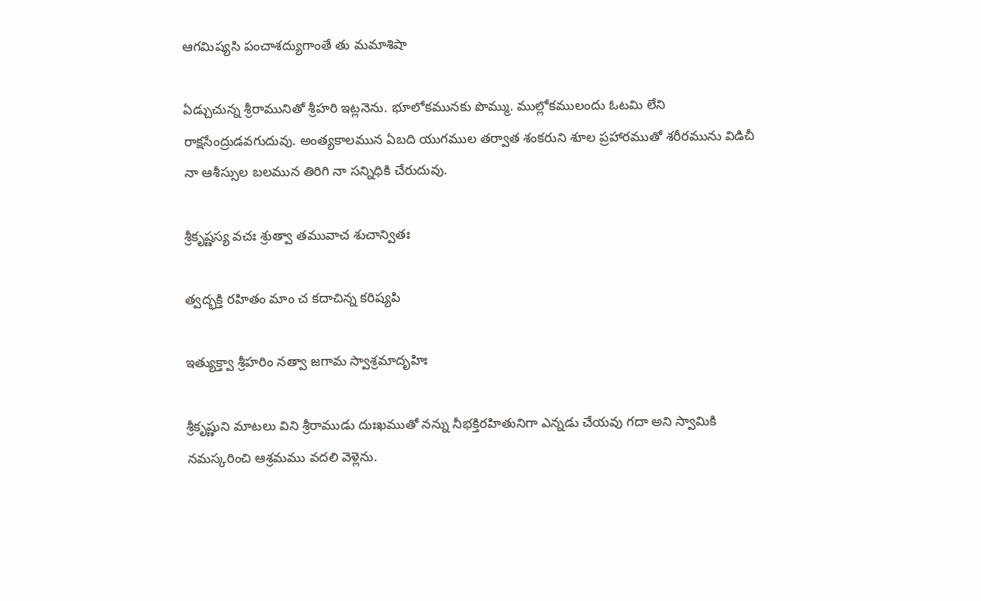ఆగమిష్యసి పంచాశద్యుగాంతే తు మమాశిషా

ఏడ్చుచున్న శ్రీరామునితో శ్రీహరి ఇట్లనెను. భూలోకమునకు పొమ్ము. ముల్లోకములందు ఓటమి లేని రాక్షసేంద్రుడవగుదువు. అంత్యకాలమున ఏబది యుగముల తర్వాత శంకరుని శూల ప్రహారముతో శరీరమును విడిచీ నా ఆశీస్సుల బలమున తిరిగి నా సన్నిధికి చేరుదువు.

శ్రీకృష్ణస్య వచః శ్రుత్వా తమువాచ శుచాన్వితః

త్వద్భక్తి రహితం మాం చ కదాచిన్న కరిష్యపి

ఇత్యుక్త్వా శ్రీహరిం నత్వా జగామ స్వాశ్రమాదృహిః

శ్రీకృష్ణుని మాటలు విని శ్రీరాముడు దుఃఖముతో నన్ను నీభక్తిరహితునిగా ఎన్నడు చేయవు గదా అని స్వామికి నమస్కరించి ఆశ్రమము వదలి వెళ్లెను.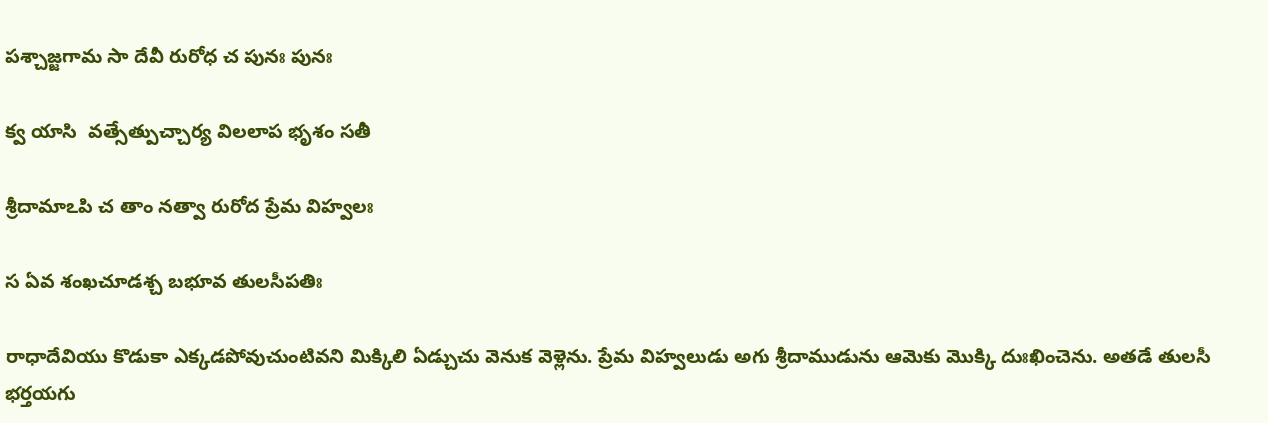పశ్చాజ్జగామ సా దేవీ రురోధ చ పునః పునః

క్వ యాసి  వత్సేత్పుచ్చార్య విలలాప భృశం సతీ

శ్రీదామాఽపి చ తాం నత్వా రురోద ప్రేమ విహ్వలః

స ఏవ శంఖచూడశ్చ బభూవ తులసీపతిః

రాధాదేవియు కొడుకా ఎక్కడపోవుచుంటివని మిక్కిలి ఏడ్చుచు వెనుక వెళ్లెను. ప్రేమ విహ్వలుడు అగు శ్రీదాముడును ఆమెకు మొక్కి దుఃఖించెను. అతడే తులసీ భర్తయగు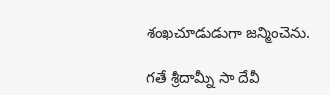శంఖచూడుడుగా జన్మించెను.

గతే శ్రీదామ్నీ సా దేవీ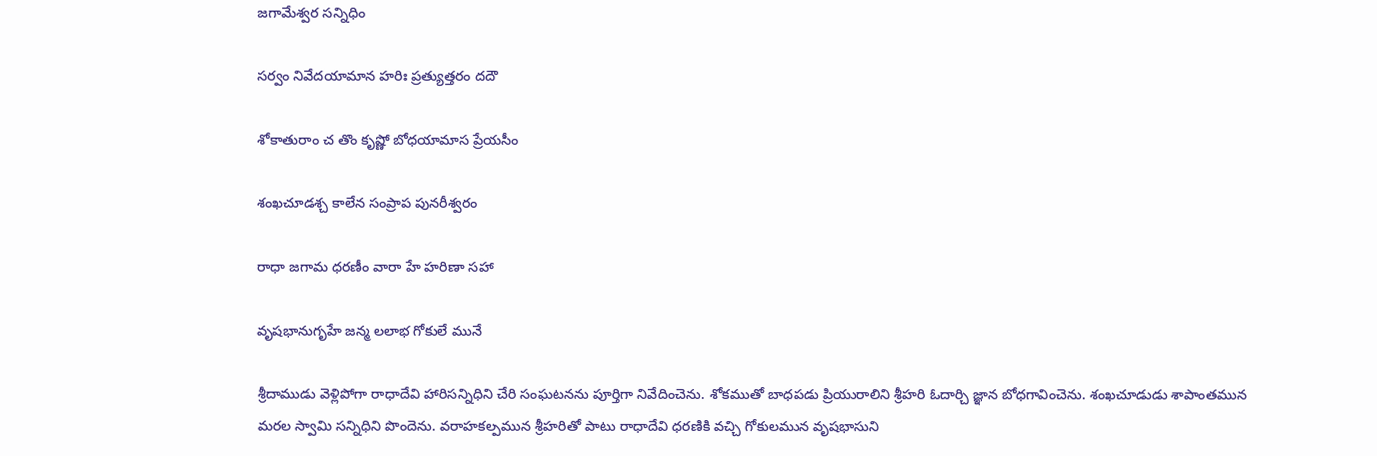జగామేశ్వర సన్నిధిం

సర్వం నివేదయామాన హరిః ప్రత్యుత్తరం దదౌ

శోకాతురాం చ తొం కృష్ణో బోధయామాస ప్రేయసీం

శంఖచూడశ్చ కాలేన సంప్రాప పునరీశ్వరం

రాధా జగామ ధరణీం వారా హే హరిణా సహా

వృషభానుగృహే జన్మ లలాభ గోకులే మునే

శ్రీదాముడు వెళ్లిపోగా రాధాదేవి హారిసన్నిధిని చేరి సంఘటనను పూర్తిగా నివేదించెను. శోకముతో బాధపడు ప్రియురాలిని శ్రీహరి ఓదార్చి జ్ఞాన బోధగావించెను. శంఖచూడుడు శాపాంతమున మరల స్వామి సన్నిధిని పొందెను. వరాహకల్పమున శ్రీహరితో పాటు రాధాదేవి ధరణికి వచ్చి గోకులమున వృషభాసుని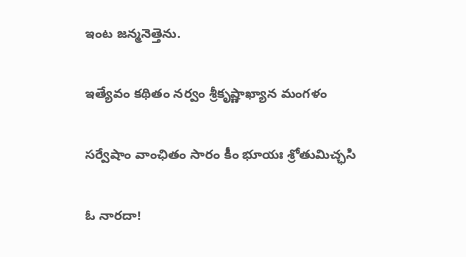ఇంట జన్మనెత్తెను.

ఇత్యేవం కథితం నర్వం శ్రీకృష్ణాఖ్యాన మంగళం

సర్వేషాం వాంఛితం సారం కీం భూయః శ్రోతుమిచ్ఛసి

ఓ నారదా!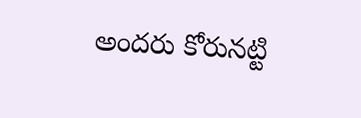అందరు కోరునట్టి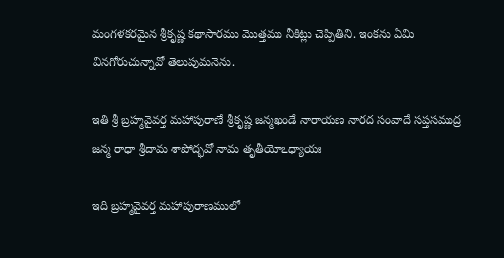మంగళకరమైన శ్రీకృష్ణ కథాసారము మొత్తము నీకిట్లు చెప్పితిని. ఇంకను ఏమి వినగోరుచున్నావో తెలుపుమనెను.

ఇతి శ్రీ బ్రహ్మవైవర్త మహాపురాణే శ్రీకృష్ణ జన్మఖండే నారాయణ నారద సంవాదే సప్తసముద్ర జన్మ రాధా శ్రీదామ శాపోద్భవో నామ తృతీయోఽధ్యాయః

ఇది బ్రహ్మవైవర్త మహాపురాణములో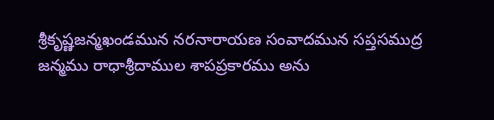శ్రీకృష్ణజన్మఖండమున నరనారాయణ సంవాదమున సప్తసముద్ర జన్మము రాధాశ్రీదాముల శాపప్రకారము అను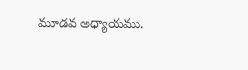మూడవ అధ్యాయము.